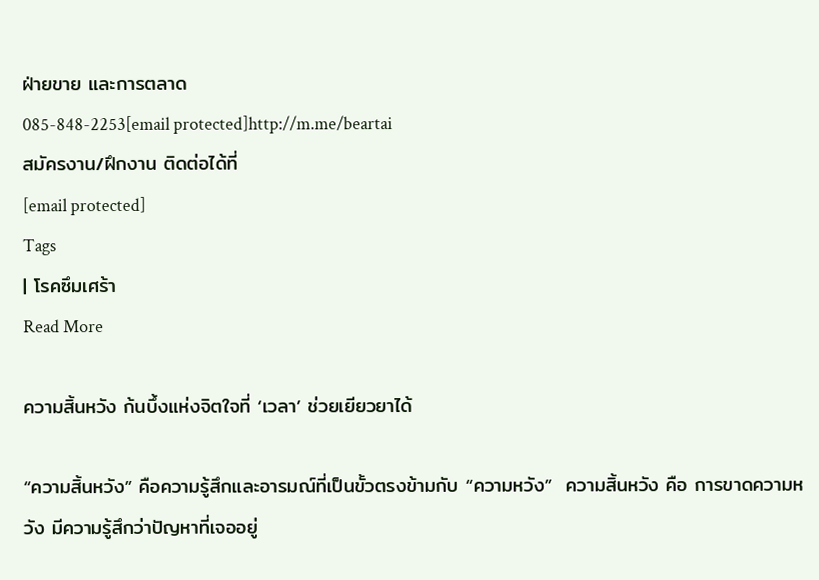ฝ่ายขาย และการตลาด
085-848-2253[email protected]http://m.me/beartai
สมัครงาน/ฝึกงาน ติดต่อได้ที่
[email protected]
Tags
| โรคซึมเศร้า
Read More

ความสิ้นหวัง ก้นบึ้งแห่งจิตใจที่ ‘เวลา’ ช่วยเยียวยาได้

“ความสิ้นหวัง” คือความรู้สึกและอารมณ์ที่เป็นขั้วตรงข้ามกับ “ความหวัง”  ความสิ้นหวัง คือ การขาดความหวัง มีความรู้สึกว่าปัญหาที่เจออยู่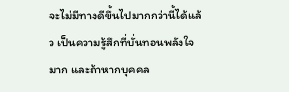จะไม่มีทางดีขึ้นไปมากกว่านี้ได้แล้ว เป็นความรู้สึกที่บั่นทอนพลังใจมาก และถ้าหากบุคคล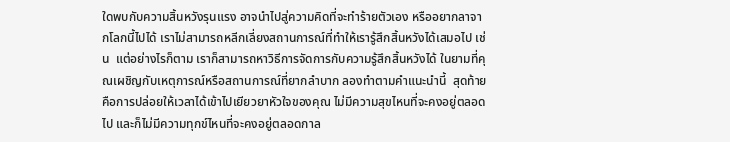ใดพบกับความสิ้นหวังรุนแรง อาจนำไปสู่ความคิดที่จะทำร้ายตัวเอง หรืออยากลาจากโลกนี้ไปได้ เราไม่สามารถหลีกเลี่ยงสถานการณ์ที่ทำให้เรารู้สึกสิ้นหวังได้เสมอไป เช่น  แต่อย่างไรก็ตาม เราก็สามารถหาวิธีการจัดการกับความรู้สึกสิ้นหวังได้ ในยามที่คุณเผชิญกับเหตุการณ์หรือสถานการณ์ที่ยากลำบาก ลองทำตามคำแนะนำนี้  สุดท้ายคือการปล่อยให้เวลาได้เข้าไปเยียวยาหัวใจของคุณ ไม่มีความสุขไหนที่จะคงอยู่ตลอดไป และก็ไม่มีความทุกข์ไหนที่จะคงอยู่ตลอดกาล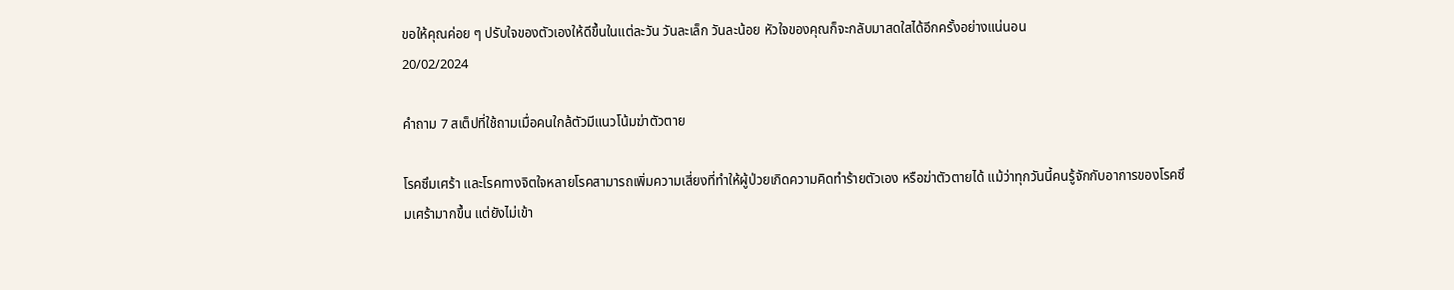ขอให้คุณค่อย ๆ ปรับใจของตัวเองให้ดีขึ้นในแต่ละวัน วันละเล็ก วันละน้อย หัวใจของคุณก็จะกลับมาสดใสได้อีกครั้งอย่างแน่นอน
20/02/2024

คำถาม 7 สเต็ปที่ใช้ถามเมื่อคนใกล้ตัวมีแนวโน้มฆ่าตัวตาย

โรคซึมเศร้า และโรคทางจิตใจหลายโรคสามารถเพิ่มความเสี่ยงที่ทำให้ผู้ป่วยเกิดความคิดทำร้ายตัวเอง หรือฆ่าตัวตายได้ แม้ว่าทุกวันนี้คนรู้จักกับอาการของโรคซึมเศร้ามากขึ้น แต่ยังไม่เข้า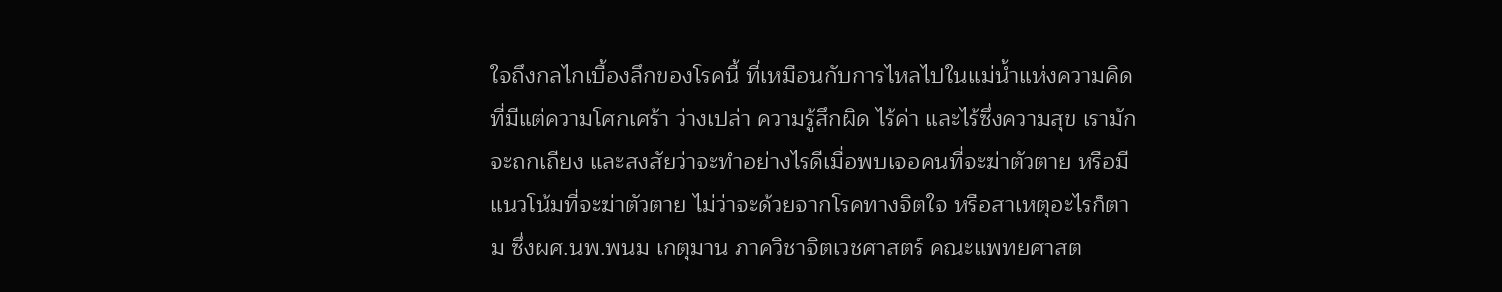ใจถึงกลไกเบื้องลึกของโรคนี้ ที่เหมือนกับการไหลไปในแม่น้ำแห่งความคิด ที่มีแต่ความโศกเศร้า ว่างเปล่า ความรู้สึกผิด ไร้ค่า และไร้ซึ่งความสุข เรามักจะถกเถียง และสงสัยว่าจะทำอย่างไรดีเมื่อพบเจอคนที่จะฆ่าตัวตาย หรือมีแนวโน้มที่จะฆ่าตัวตาย ไม่ว่าจะด้วยจากโรคทางจิตใจ หรือสาเหตุอะไรก็ตาม ซึ่งผศ.นพ.พนม เกตุมาน ภาควิชาจิตเวชศาสตร์ คณะแพทยศาสต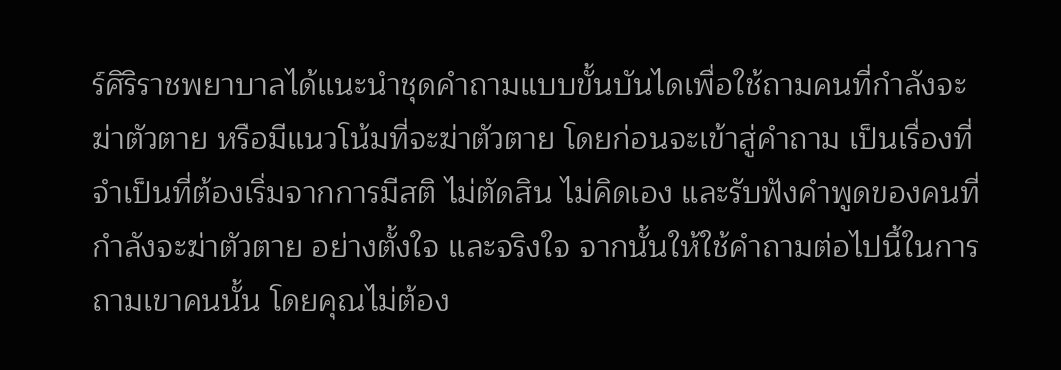ร์ศิริราชพยาบาลได้แนะนำชุดคำถามแบบขั้นบันไดเพื่อใช้ถามคนที่กำลังจะฆ่าตัวตาย หรือมีแนวโน้มที่จะฆ่าตัวตาย โดยก่อนจะเข้าสู่คำถาม เป็นเรื่องที่จำเป็นที่ต้องเริ่มจากการมีสติ ไม่ตัดสิน ไม่คิดเอง และรับฟังคำพูดของคนที่กำลังจะฆ่าตัวตาย อย่างตั้งใจ และจริงใจ จากนั้นให้ใช้คำถามต่อไปนี้ในการถามเขาคนนั้น โดยคุณไม่ต้อง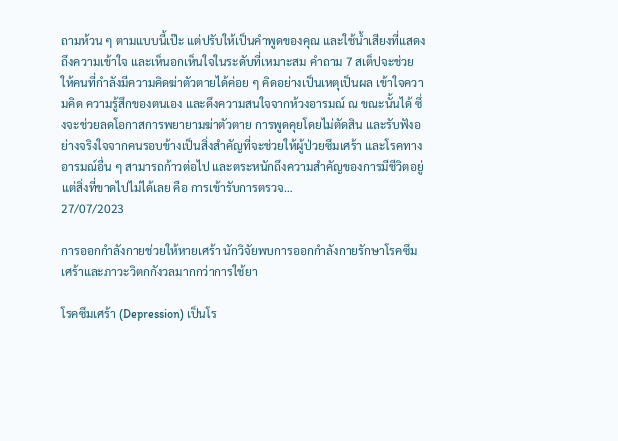ถามห้วน ๆ ตามแบบนี้เป๊ะ แต่ปรับให้เป็นคำพูดของคุณ และใช้น้ำเสียงที่แสดงถึงความเข้าใจ และเห็นอกเห็นใจในระดับที่เหมาะสม คำถาม 7 สเต็ปจะช่วยให้คนที่กำลังมีความคิดฆ่าตัวตายได้ค่อย ๆ คิดอย่างเป็นเหตุเป็นผล เข้าใจความคิด ความรู้สึกของตนเอง และดึงความสนใจจากห้วงอารมณ์ ณ ขณะนั้นได้ ซึ่งจะช่วยลดโอกาสการพยายามฆ่าตัวตาย การพูดคุยโดยไม่ตัดสิน และรับฟังอย่างจริงใจจากคนรอบข้างเป็นสิ่งสำคัญที่จะช่วยให้ผู้ป่วยซึมเศร้า และโรคทางอารมณ์อื่น ๆ สามารถก้าวต่อไป และตระหนักถึงความสำคัญของการมีชีวิตอยู่ แต่สิ่งที่ขาดไปไม่ได้เลย คือ การเข้ารับการตรวจ…
27/07/2023

การออกกำลังกายช่วยให้หายเศร้า นักวิจัยพบการออกกำลังกายรักษาโรคซึมเศร้าและภาวะวิตกกังวลมากกว่าการใช้ยา

โรคซึมเศร้า (Depression) เป็นโร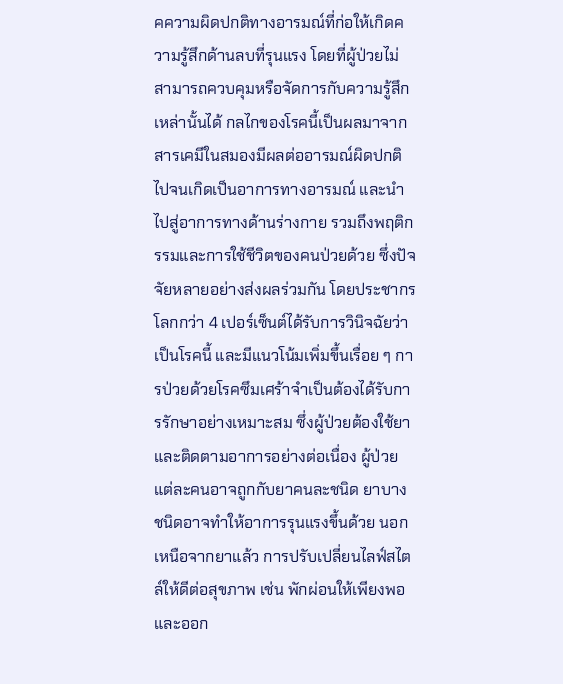คความผิดปกติทางอารมณ์ที่ก่อให้เกิดความรู้สึกด้านลบที่รุนแรง โดยที่ผู้ป่วยไม่สามารถควบคุมหรือจัดการกับความรู้สึกเหล่านั้นได้ กลไกของโรคนี้เป็นผลมาจากสารเคมีในสมองมีผลต่ออารมณ์ผิดปกติไปจนเกิดเป็นอาการทางอารมณ์ และนำไปสู่อาการทางด้านร่างกาย รวมถึงพฤติกรรมและการใช้ชีวิตของคนป่วยด้วย ซึ่งปัจจัยหลายอย่างส่งผลร่วมกัน โดยประชากรโลกกว่า 4 เปอร์เซ็นต์ได้รับการวินิจฉัยว่าเป็นโรคนี้ และมีแนวโน้มเพิ่มขึ้นเรื่อย ๆ การป่วยด้วยโรคซึมเศร้าจำเป็นต้องได้รับการรักษาอย่างเหมาะสม ซึ่งผู้ป่วยต้องใช้ยาและติดตามอาการอย่างต่อเนื่อง ผู้ป่วยแต่ละคนอาจถูกกับยาคนละชนิด ยาบางชนิดอาจทำให้อาการรุนแรงขึ้นด้วย นอกเหนือจากยาแล้ว การปรับเปลี่ยนไลฟ์สไตล์ให้ดีต่อสุขภาพ เช่น พักผ่อนให้เพียงพอ และออก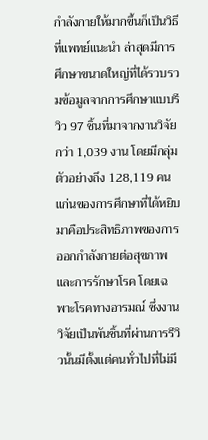กำลังกายให้มากขึ้นก็เป็นวิธีที่แพทย์แนะนำ ล่าสุดมีการศึกษาขนาดใหญ่ที่ได้รวบรวมข้อมูลจากการศึกษาแบบรีวิว 97 ชิ้นที่มาจากงานวิจัยกว่า 1,039 งาน โดยมีกลุ่มตัวอย่างถึง 128,119 คน แก่นของการศึกษาที่ได้หยิบมาคือประสิทธิภาพของการออกกำลังกายต่อสุขภาพและการรักษาโรค โดยเฉพาะโรคทางอารมณ์ ซึ่งงานวิจัยเป็นพันชิ้นที่ผ่านการรีวิวนั้นมีตั้งแต่คนทั่วไปที่ไม่มี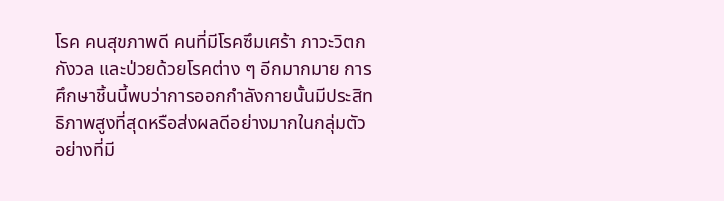โรค คนสุขภาพดี คนที่มีโรคซึมเศร้า ภาวะวิตกกังวล และป่วยด้วยโรคต่าง ๆ อีกมากมาย การศึกษาชิ้นนี้พบว่าการออกกำลังกายนั้นมีประสิทธิภาพสูงที่สุดหรือส่งผลดีอย่างมากในกลุ่มตัวอย่างที่มี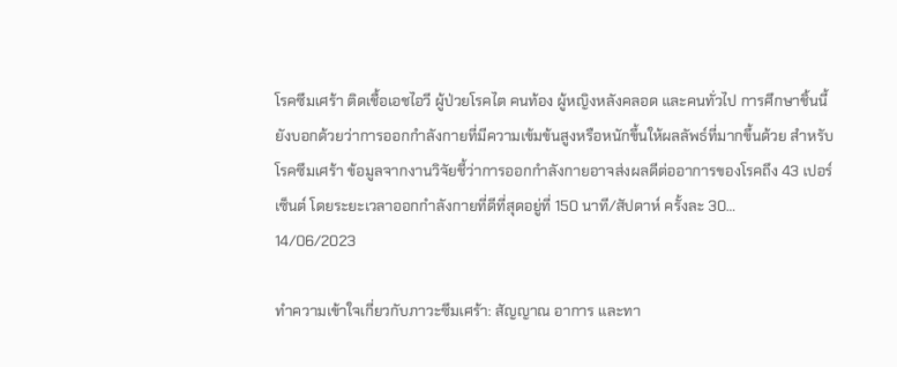โรคซึมเศร้า ติดเชื้อเอชไอวี ผู้ป่วยโรคไต คนท้อง ผู้หญิงหลังคลอด และคนทั่วไป การศึกษาชิ้นนี้ยังบอกด้วยว่าการออกกำลังกายที่มีความเข้มข้นสูงหรือหนักขึ้นให้ผลลัพธ์ที่มากขึ้นด้วย สำหรับโรคซึมเศร้า ข้อมูลจากงานวิจัยชี้ว่าการออกกำลังกายอาจส่งผลดีต่ออาการของโรคถึง 43 เปอร์เซ็นต์ โดยระยะเวลาออกกำลังกายที่ดีที่สุดอยู่ที่ 150 นาที/สัปดาห์ ครั้งละ 30…
14/06/2023

ทำความเข้าใจเกี่ยวกับภาวะซึมเศร้า: สัญญาณ อาการ และทา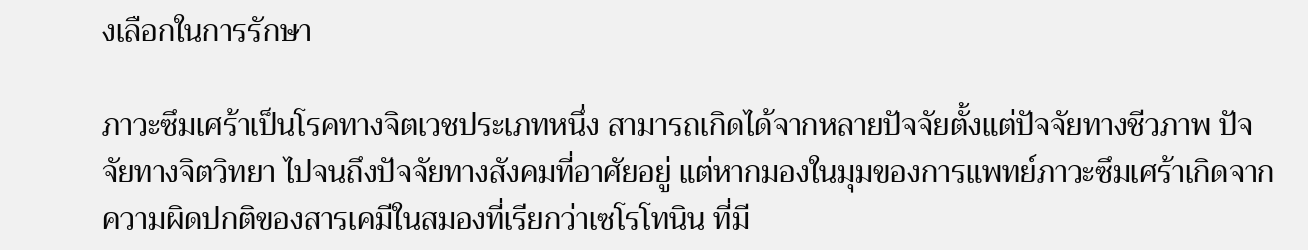งเลือกในการรักษา

ภาวะซึมเศร้าเป็นโรคทางจิตเวชประเภทหนึ่ง สามารถเกิดได้จากหลายปัจจัยตั้งแต่ปัจจัยทางชีวภาพ ปัจจัยทางจิตวิทยา ไปจนถึงปัจจัยทางสังคมที่อาศัยอยู่ แต่หากมองในมุมของการแพทย์ภาวะซึมเศร้าเกิดจากความผิดปกติของสารเคมีในสมองที่เรียกว่าเซโรโทนิน ที่มี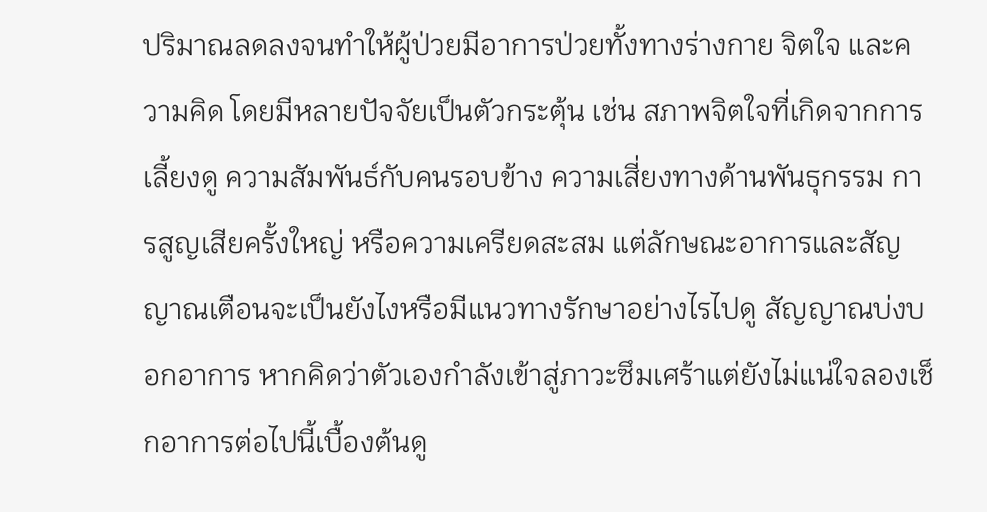ปริมาณลดลงจนทำให้ผู้ป่วยมีอาการป่วยทั้งทางร่างกาย จิตใจ และความคิด โดยมีหลายปัจจัยเป็นตัวกระตุ้น เช่น สภาพจิตใจที่เกิดจากการเลี้ยงดู ความสัมพันธ์กับคนรอบข้าง ความเสี่ยงทางด้านพันธุกรรม การสูญเสียครั้งใหญ่ หรือความเครียดสะสม แต่ลักษณะอาการและสัญญาณเตือนจะเป็นยังไงหรือมีแนวทางรักษาอย่างไรไปดู สัญญาณบ่งบอกอาการ หากคิดว่าตัวเองกำลังเข้าสู่ภาวะซึมเศร้าแต่ยังไม่แน่ใจลองเช็กอาการต่อไปนี้เบื้องต้นดู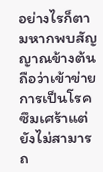อย่างไรก็ตามหากพบสัญญาณข้างต้นถือว่าเข้าข่ายการเป็นโรคซึมเศร้าแต่ยังไม่สามารถ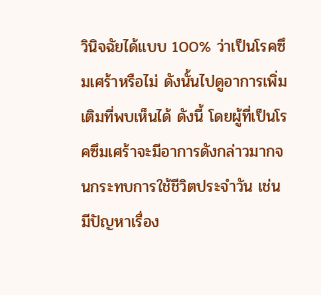วินิจฉัยได้แบบ 100% ว่าเป็นโรคซึมเศร้าหรือไม่ ดังนั้นไปดูอาการเพิ่มเติมที่พบเห็นได้ ดังนี้ โดยผู้ที่เป็นโรคซึมเศร้าจะมีอาการดังกล่าวมากจนกระทบการใช้ชีวิตประจำวัน เช่น มีปัญหาเรื่อง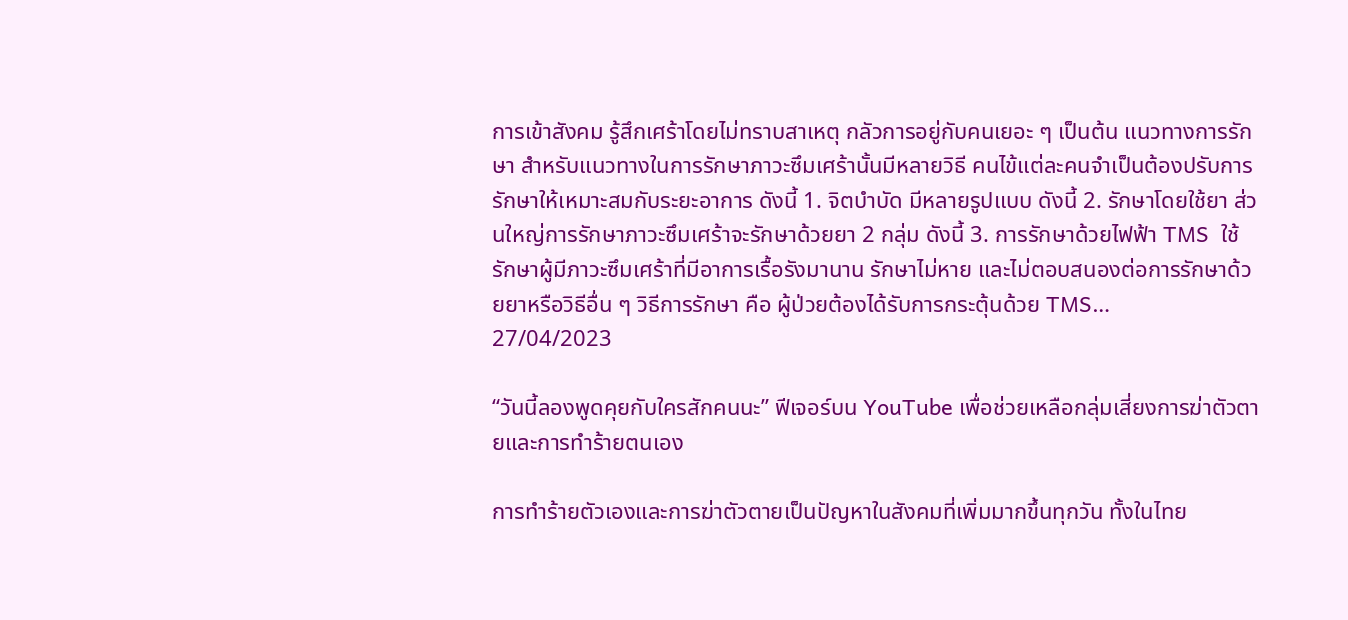การเข้าสังคม รู้สึกเศร้าโดยไม่ทราบสาเหตุ กลัวการอยู่กับคนเยอะ ๆ เป็นต้น แนวทางการรักษา สำหรับแนวทางในการรักษาภาวะซึมเศร้านั้นมีหลายวิธี คนไข้แต่ละคนจำเป็นต้องปรับการรักษาให้เหมาะสมกับระยะอาการ ดังนี้ 1. จิตบำบัด มีหลายรูปแบบ ดังนี้ 2. รักษาโดยใช้ยา ส่วนใหญ่การรักษาภาวะซึมเศร้าจะรักษาด้วยยา 2 กลุ่ม ดังนี้ 3. การรักษาด้วยไฟฟ้า TMS  ใช้รักษาผู้มีภาวะซึมเศร้าที่มีอาการเรื้อรังมานาน รักษาไม่หาย และไม่ตอบสนองต่อการรักษาด้วยยาหรือวิธีอื่น ๆ วิธีการรักษา คือ ผู้ป่วยต้องได้รับการกระตุ้นด้วย TMS…
27/04/2023

“วันนี้ลองพูดคุยกับใครสักคนนะ” ฟีเจอร์บน YouTube เพื่อช่วยเหลือกลุ่มเสี่ยงการฆ่าตัวตายและการทำร้ายตนเอง

การทำร้ายตัวเองและการฆ่าตัวตายเป็นปัญหาในสังคมที่เพิ่มมากขึ้นทุกวัน ทั้งในไทย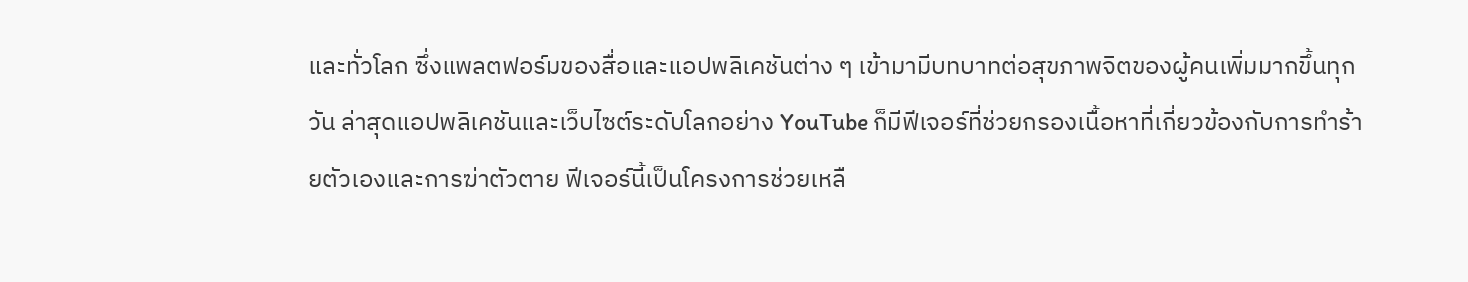และทั่วโลก ซึ่งแพลตฟอร์มของสื่อและแอปพลิเคชันต่าง ๆ เข้ามามีบทบาทต่อสุขภาพจิตของผู้คนเพิ่มมากขึ้นทุกวัน ล่าสุดแอปพลิเคชันและเว็บไซต์ระดับโลกอย่าง YouTube ก็มีฟีเจอร์ที่ช่วยกรองเนื้อหาที่เกี่ยวข้องกับการทำร้ายตัวเองและการฆ่าตัวตาย ฟีเจอร์นี้เป็นโครงการช่วยเหลื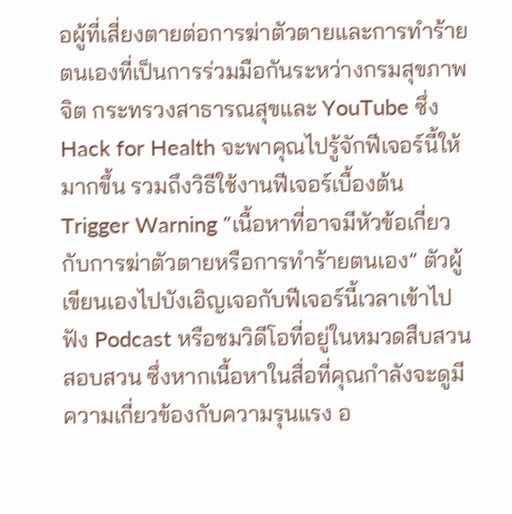อผู้ที่เสี่ยงตายต่อการฆ่าตัวตายและการทำร้ายตนเองที่เป็นการร่วมมือกันระหว่างกรมสุขภาพจิต กระทรวงสาธารณสุขและ YouTube ซึ่ง Hack for Health จะพาคุณไปรู้จักฟีเจอร์นี้ให้มากขึ้น รวมถึงวิธีใช้งานฟีเจอร์เบื้องต้น Trigger Warning “เนื้อหาที่อาจมีหัวข้อเกี่ยวกับการฆ่าตัวตายหรือการทำร้ายตนเอง” ตัวผู้เขียนเองไปบังเอิญเจอกับฟีเจอร์นี้เวลาเข้าไปฟัง Podcast หรือชมวิดีโอที่อยู่ในหมวดสืบสวนสอบสวน ซึ่งหากเนื้อหาในสื่อที่คุณกำลังจะดูมีความเกี่ยวข้องกับความรุนแรง อ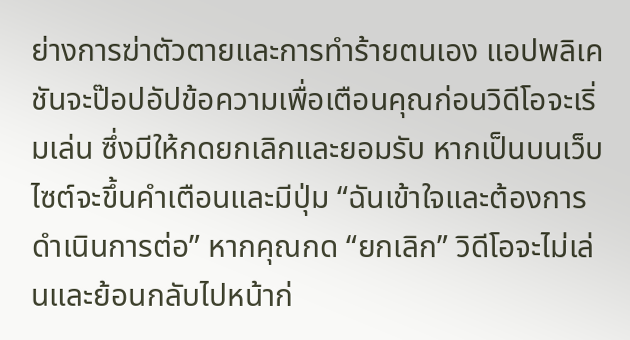ย่างการฆ่าตัวตายและการทำร้ายตนเอง แอปพลิเคชันจะป๊อปอัปข้อความเพื่อเตือนคุณก่อนวิดีโอจะเริ่มเล่น ซึ่งมีให้กดยกเลิกและยอมรับ หากเป็นบนเว็บไซต์จะขึ้นคำเตือนและมีปุ่ม “ฉันเข้าใจและต้องการดำเนินการต่อ” หากคุณกด “ยกเลิก” วิดีโอจะไม่เล่นและย้อนกลับไปหน้าก่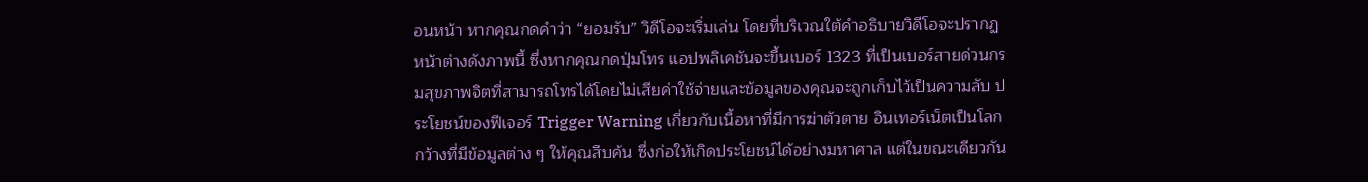อนหน้า หากคุณกดคำว่า “ยอมรับ” วิดีโอจะเริ่มเล่น โดยที่บริเวณใต้คำอธิบายวิดีโอจะปรากฏหน้าต่างดังภาพนี้ ซึ่งหากคุณกดปุ่มโทร แอปพลิเคชันจะขึ้นเบอร์ 1323 ที่เป็นเบอร์สายด่วนกรมสุขภาพจิตที่สามารถโทรได้โดยไม่เสียค่าใช้จ่ายและข้อมูลของคุณจะถูกเก็บไว้เป็นความลับ ประโยชน์ของฟีเจอร์ Trigger Warning เกี่ยวกับเนื้อหาที่มีการฆ่าตัวตาย อินเทอร์เน็ตเป็นโลกกว้างที่มีข้อมูลต่าง ๆ ให้คุณสืบค้น ซึ่งก่อให้เกิดประโยชน์ได้อย่างมหาศาล แต่ในขณะเดียวกัน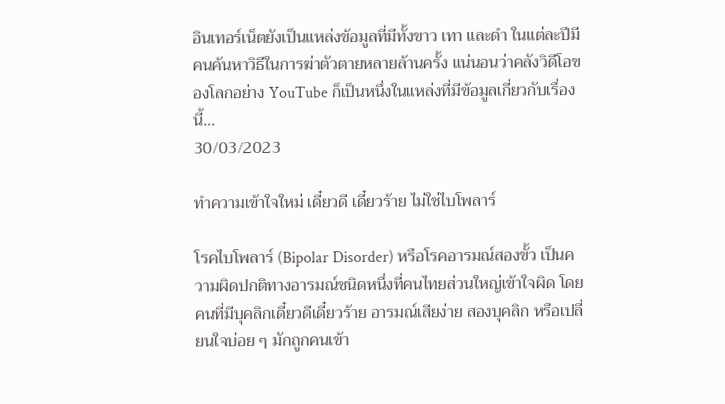อินเทอร์เน็ตยังเป็นแหล่งข้อมูลที่มีทั้งขาว เทา และดำ ในแต่ละปีมีคนค้นหาวิธีในการฆ่าตัวตายหลายล้านครั้ง แน่นอนว่าคลังวิดีโอของโลกอย่าง YouTube ก็เป็นหนึ่งในแหล่งที่มีข้อมูลเกี่ยวกับเรื่องนี้…
30/03/2023

ทำความเข้าใจใหม่ เดี๋ยวดี เดี๋ยวร้าย ไม่ใช่ไบโพลาร์

โรคไบโพลาร์ (Bipolar Disorder) หรือโรคอารมณ์สองขั้ว เป็นความผิดปกติทางอารมณ์ชนิดหนึ่งที่คนไทยส่วนใหญ่เข้าใจผิด โดยคนที่มีบุคลิกเดี๋ยวดีเดี๋ยวร้าย อารมณ์เสียง่าย สองบุคลิก หรือเปลี่ยนใจบ่อย ๆ มักถูกคนเข้า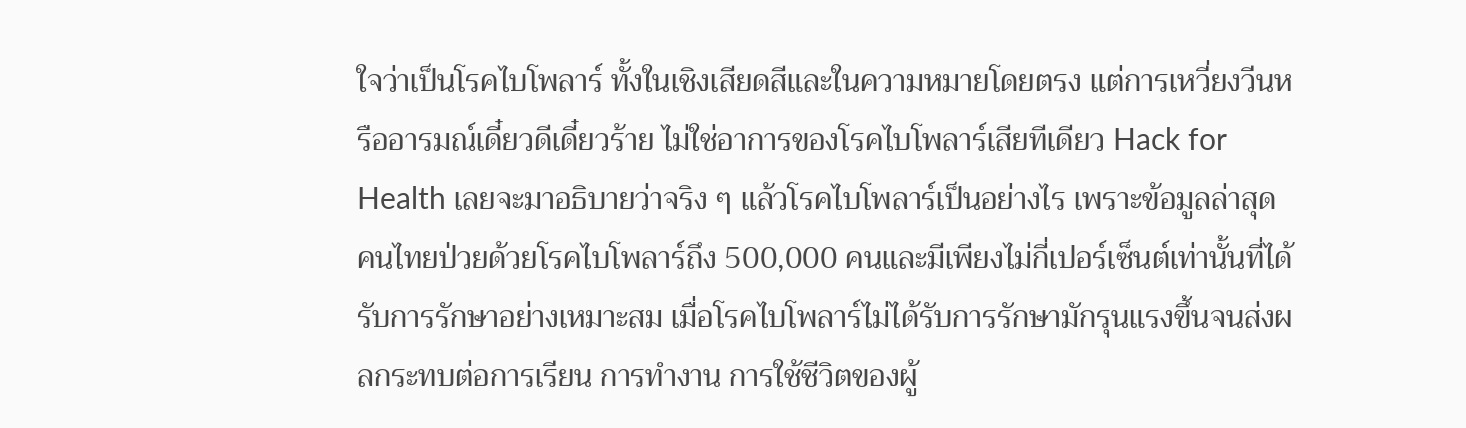ใจว่าเป็นโรคไบโพลาร์ ทั้งในเชิงเสียดสีและในความหมายโดยตรง แต่การเหวี่ยงวีนหรืออารมณ์เดี๋ยวดีเดี๋ยวร้าย ไม่ใช่อาการของโรคไบโพลาร์เสียทีเดียว Hack for Health เลยจะมาอธิบายว่าจริง ๆ แล้วโรคไบโพลาร์เป็นอย่างไร เพราะข้อมูลล่าสุด คนไทยป่วยด้วยโรคไบโพลาร์ถึง 500,000 คนและมีเพียงไม่กี่เปอร์เซ็นต์เท่านั้นที่ได้รับการรักษาอย่างเหมาะสม เมื่อโรคไบโพลาร์ไม่ได้รับการรักษามักรุนแรงขึ้นจนส่งผลกระทบต่อการเรียน การทำงาน การใช้ชีวิตของผู้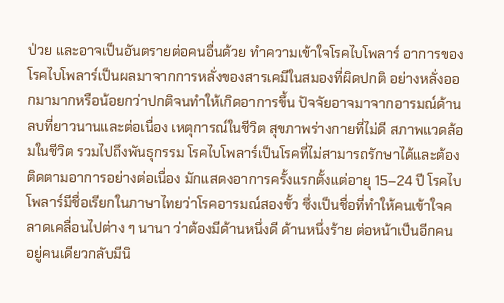ป่วย และอาจเป็นอันตรายต่อคนอื่นด้วย ทำความเข้าใจโรคไบโพลาร์ อาการของโรคไบโพลาร์เป็นผลมาจากการหลั่งของสารเคมีในสมองที่ผิดปกติ อย่างหลั่งออกมามากหรือน้อยกว่าปกติจนทำให้เกิดอาการขึ้น ปัจจัยอาจมาจากอารมณ์ด้านลบที่ยาวนานและต่อเนื่อง เหตุการณ์ในชีวิต สุขภาพร่างกายที่ไม่ดี สภาพแวดล้อมในชีวิต รวมไปถึงพันธุกรรม โรคไบโพลาร์เป็นโรคที่ไม่สามารถรักษาได้และต้องติดตามอาการอย่างต่อเนื่อง มักแสดงอาการครั้งแรกตั้งแต่อายุ 15–24 ปี โรคไบโพลาร์มีชื่อเรียกในภาษาไทยว่าโรคอารมณ์สองขั้ว ซึ่งเป็นชื่อที่ทำให้คนเข้าใจคลาดเคลื่อนไปต่าง ๆ นานา ว่าต้องมีด้านหนึ่งดี ด้านหนึ่งร้าย ต่อหน้าเป็นอีกคน อยู่คนเดียวกลับมีนิ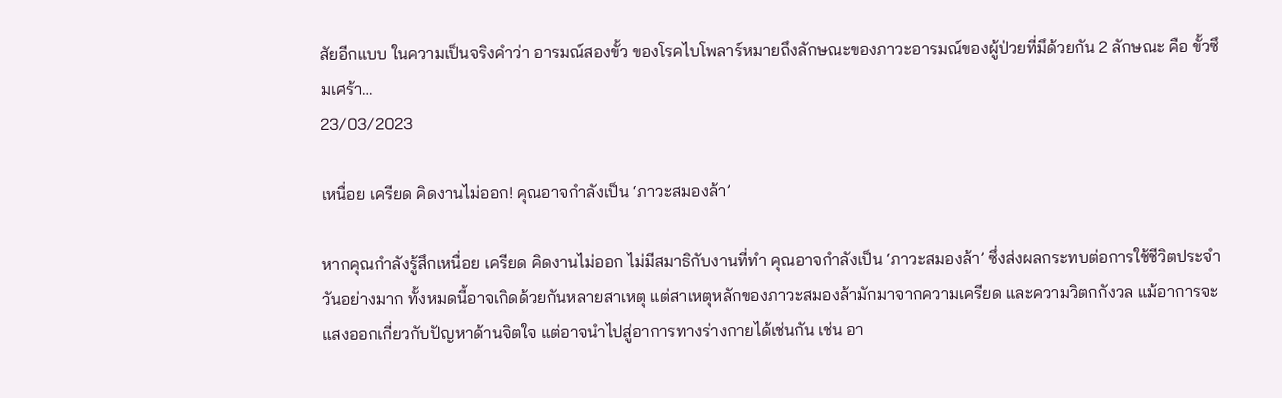สัยอีกแบบ ในความเป็นจริงคำว่า อารมณ์สองขั้ว ของโรคไบโพลาร์หมายถึงลักษณะของภาวะอารมณ์ของผู้ป่วยที่มึด้วยกัน 2 ลักษณะ คือ ขั้วซึมเศร้า…
23/03/2023

เหนื่อย เครียด คิดงานไม่ออก! คุณอาจกำลังเป็น ‘ภาวะสมองล้า’

หากคุณกำลังรู้สึกเหนื่อย เครียด คิดงานไม่ออก ไม่มีสมาธิกับงานที่ทำ คุณอาจกำลังเป็น ‘ภาวะสมองล้า’ ซึ่งส่งผลกระทบต่อการใช้ชีวิตประจำวันอย่างมาก ทั้งหมดนี้อาจเกิดด้วยกันหลายสาเหตุ แต่สาเหตุหลักของภาวะสมองล้ามักมาจากความเครียด และความวิตกกังวล แม้อาการจะแสงออกเกี่ยวกับปัญหาด้านจิตใจ แต่อาจนำไปสู่อาการทางร่างกายได้เช่นกัน เช่น อา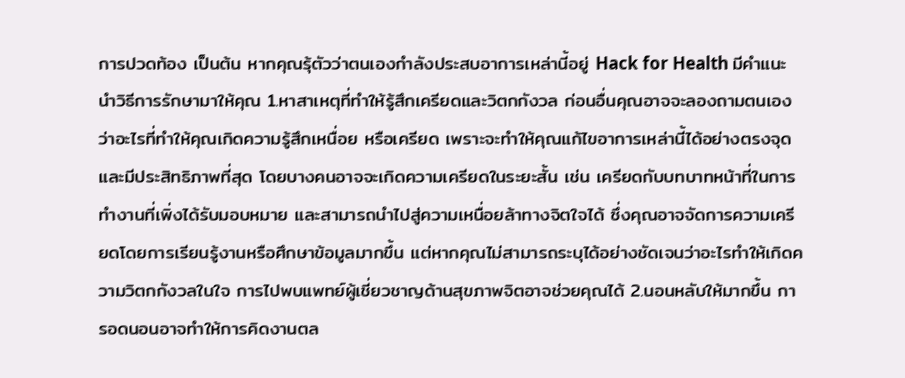การปวดท้อง เป็นต้น หากคุณรุ้ตัวว่าตนเองกำลังประสบอาการเหล่านี้อยู่ Hack for Health มีคำแนะนำวิธีการรักษามาให้คุณ 1.หาสาเหตุที่ทำให้รู้สึกเครียดและวิตกกังวล ก่อนอื่นคุณอาจจะลองถามตนเองว่าอะไรที่ทำให้คุณเกิดความรู้สึกเหนื่อย หรือเครียด เพราะจะทำให้คุณแก้ไขอาการเหล่านี้ได้อย่างตรงจุดและมีประสิทธิภาพที่สุด โดยบางคนอาจจะเกิดความเครียดในระยะสั้น เช่น เครียดกับบทบาทหน้าที่ในการทำงานที่เพิ่งได้รับมอบหมาย และสามารถนำไปสู่ความเหนื่อยล้าทางจิตใจได้ ซึ่งคุณอาจจัดการความเครียดโดยการเรียนรู้งานหรือศึกษาข้อมูลมากขึ้น แต่หากคุณไม่สามารถระบุได้อย่างชัดเจนว่าอะไรทำให้เกิดความวิตกกังวลในใจ การไปพบแพทย์ผู้เชี่ยวชาญด้านสุขภาพจิตอาจช่วยคุณได้ 2.นอนหลับให้มากขึ้น การอดนอนอาจทำให้การคิดงานตล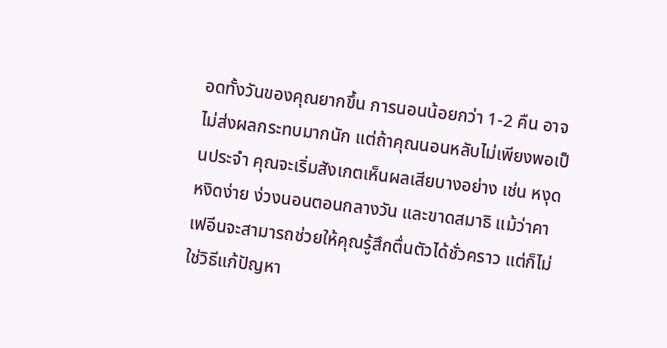อดทั้งวันของคุณยากขึ้น การนอนน้อยกว่า 1-2 คืน อาจไม่ส่งผลกระทบมากนัก แต่ถ้าคุณนอนหลับไม่เพียงพอเป็นประจำ คุณจะเริ่มสังเกตเห็นผลเสียบางอย่าง เช่น หงุดหงิดง่าย ง่วงนอนตอนกลางวัน และขาดสมาธิ แม้ว่าคาเฟอีนจะสามารถช่วยให้คุณรู้สึกตื่นตัวได้ชั่วคราว แต่ก็ไม่ใช่วิธีแก้ปัญหา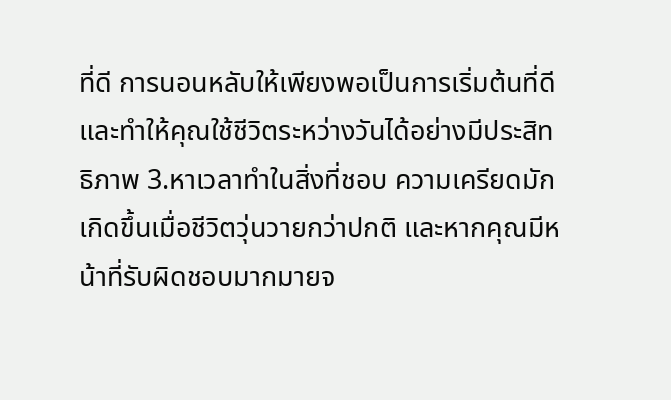ที่ดี การนอนหลับให้เพียงพอเป็นการเริ่มต้นที่ดี และทำให้คุณใช้ชีวิตระหว่างวันได้อย่างมีประสิทธิภาพ 3.หาเวลาทำในสิ่งที่ชอบ ความเครียดมักเกิดขึ้นเมื่อชีวิตวุ่นวายกว่าปกติ และหากคุณมีหน้าที่รับผิดชอบมากมายจ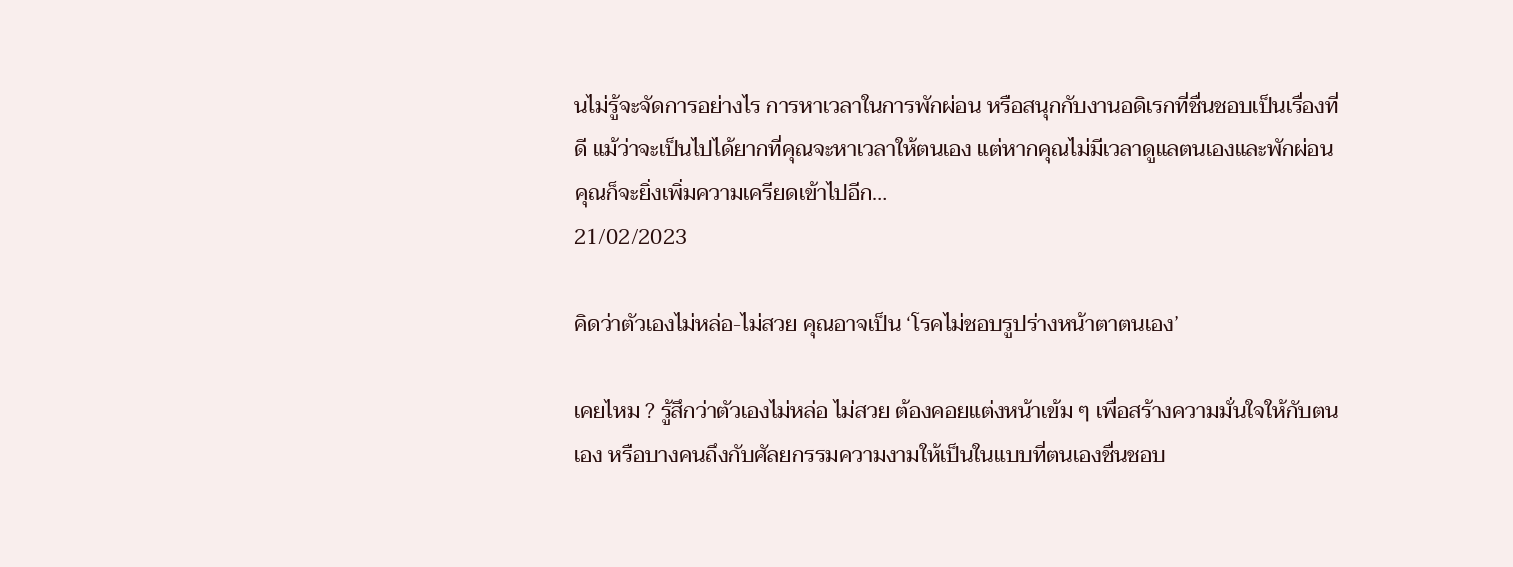นไม่รู้จะจัดการอย่างไร การหาเวลาในการพักผ่อน หรือสนุกกับงานอดิเรกที่ชื่นชอบเป็นเรื่องที่ดี แม้ว่าจะเป็นไปได้ยากที่คุณจะหาเวลาให้ตนเอง แต่หากคุณไม่มีเวลาดูแลตนเองและพักผ่อน คุณก็จะยิ่งเพิ่มความเครียดเข้าไปอีก…
21/02/2023

คิดว่าตัวเองไม่หล่อ-ไม่สวย คุณอาจเป็น ‘โรคไม่ชอบรูปร่างหน้าตาตนเอง’

เคยไหม ? รู้สึกว่าตัวเองไม่หล่อ ไม่สวย ต้องคอยแต่งหน้าเข้ม ๆ เพื่อสร้างความมั่นใจให้กับตนเอง หรือบางคนถึงกับศัลยกรรมความงามให้เป็นในแบบที่ตนเองชื่นชอบ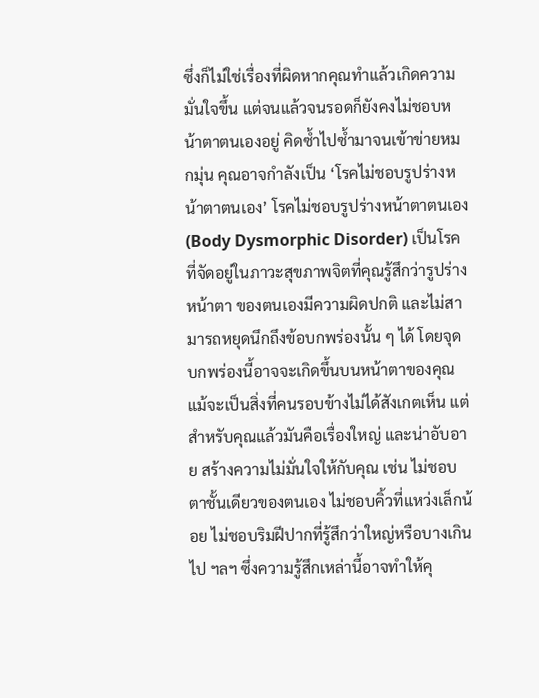ซึ่งก็ไม่ใช่เรื่องที่ผิดหากคุณทำแล้วเกิดความมั่นใจขึ้น แต่จนแล้วจนรอดก็ยังคงไม่ชอบหน้าตาตนเองอยู่ คิดซ้ำไปซ้ำมาจนเข้าข่ายหมกมุ่น คุณอาจกำลังเป็น ‘โรคไม่ชอบรูปร่างหน้าตาตนเอง’ โรคไม่ชอบรูปร่างหน้าตาตนเอง (Body Dysmorphic Disorder) เป็นโรคที่จัดอยู่ในภาวะสุขภาพจิตที่คุณรู้สึกว่ารูปร่าง หน้าตา ของตนเองมีความผิดปกติ และไม่สามารถหยุดนึกถึงข้อบกพร่องนั้น ๆ ได้ โดยจุดบกพร่องนี้อาจจะเกิดขึ้นบนหน้าตาของคุณแม้จะเป็นสิ่งที่คนรอบข้างไม่ได้สังเกตเห็น แต่สำหรับคุณแล้วมันคือเรื่องใหญ่ และน่าอับอาย สร้างความไม่มั่นใจให้กับคุณ เช่น ไม่ชอบตาชั้นเดียวของตนเอง ไม่ชอบคิ้วที่แหว่งเล็กน้อย ไม่ชอบริมฝีปากที่รู้สึกว่าใหญ่หรือบางเกินไป ฯลฯ ซึ่งความรู้สึกเหล่านี้อาจทำให้คุ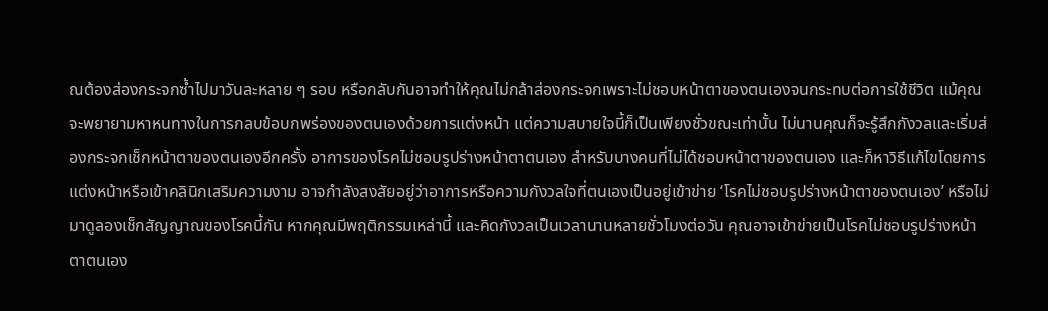ณต้องส่องกระจกซ้ำไปมาวันละหลาย ๆ รอบ หรือกลับกันอาจทำให้คุณไม่กล้าส่องกระจกเพราะไม่ชอบหน้าตาของตนเองจนกระทบต่อการใช้ชีวิต แม้คุณจะพยายามหาหนทางในการกลบข้อบกพร่องของตนเองด้วยการแต่งหน้า แต่ความสบายใจนี้ก็เป็นเพียงชั่วขณะเท่านั้น ไม่นานคุณก็จะรู้สึกกังวลและเริ่มส่องกระจกเช็กหน้าตาของตนเองอีกครั้ง อาการของโรคไม่ชอบรูปร่างหน้าตาตนเอง สำหรับบางคนที่ไม่ได้ชอบหน้าตาของตนเอง และก็หาวิธีแก้ไขโดยการแต่งหน้าหรือเข้าคลินิกเสริมความงาม อาจกำลังสงสัยอยู่ว่าอาการหรือความกังวลใจที่ตนเองเป็นอยู่เข้าข่าย ‘โรคไม่ชอบรูปร่างหน้าตาของตนเอง’ หรือไม่ มาดูลองเช็กสัญญาณของโรคนี้กัน หากคุณมีพฤติกรรมเหล่านี้ และคิดกังวลเป็นเวลานานหลายชั่วโมงต่อวัน คุณอาจเข้าข่ายเป็นโรคไม่ชอบรูปร่างหน้าตาตนเอง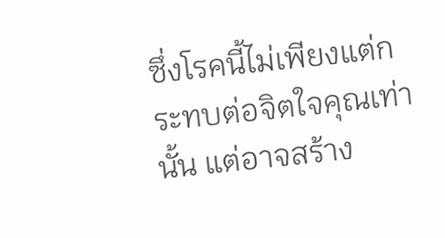ซึ่งโรคนี้ไม่เพียงแต่กระทบต่อจิตใจคุณเท่านั้น แต่อาจสร้าง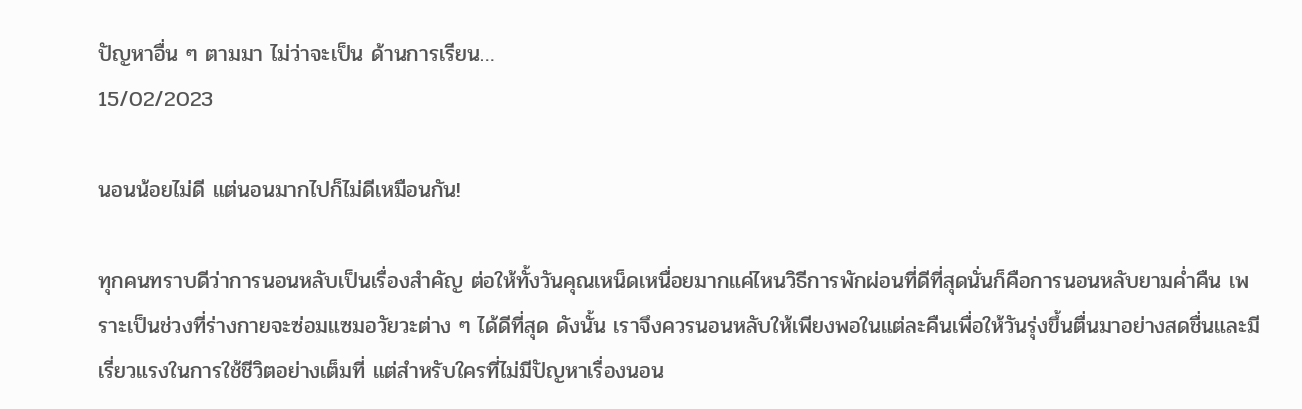ปัญหาอื่น ๆ ตามมา ไม่ว่าจะเป็น ด้านการเรียน…
15/02/2023

นอนน้อยไม่ดี แต่นอนมากไปก็ไม่ดีเหมือนกัน!

ทุกคนทราบดีว่าการนอนหลับเป็นเรื่องสำคัญ ต่อให้ทั้งวันคุณเหน็ดเหนื่อยมากแค่ไหนวิธีการพักผ่อนที่ดีที่สุดนั่นก็คือการนอนหลับยามค่ำคืน เพราะเป็นช่วงที่ร่างกายจะซ่อมแซมอวัยวะต่าง ๆ ได้ดีที่สุด ดังนั้น เราจึงควรนอนหลับให้เพียงพอในแต่ละคืนเพื่อให้วันรุ่งขึ้นตื่นมาอย่างสดชื่นและมีเรี่ยวแรงในการใช้ชีวิตอย่างเต็มที่ แต่สำหรับใครที่ไม่มีปัญหาเรื่องนอน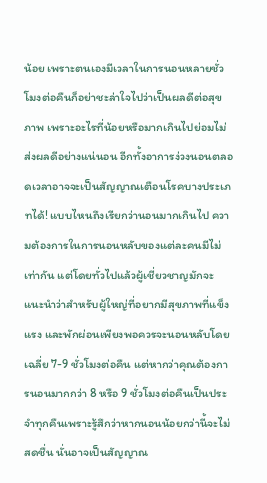น้อย เพราะตนเองมีเวลาในการนอนหลายชั่วโมงต่อคืนก็อย่าชะล่าใจไปว่าเป็นผลดีต่อสุขภาพ เพราะอะไรที่น้อยหรือมากเกินไปย่อมไม่ส่งผลดีอย่างแน่นอน อีกทั้งอาการง่วงนอนตลอดเวลาอาจจะเป็นสัญญาณเตือนโรคบางประเภทได้! แบบไหนถึงเรียกว่านอนมากเกินไป ความต้องการในการนอนหลับของแต่ละคนมีไม่เท่ากัน แต่โดยทั่วไปแล้วผู้เชี่ยวชาญมักจะแนะนำว่าสำหรับผู้ใหญ่ที่อยากมีสุขภาพที่แข็งแรง และพักผ่อนเพียงพอควรจะนอนหลับโดยเฉลี่ย 7-9 ชั่วโมงต่อคืน แต่หากว่าคุณต้องการนอนมากกว่า 8 หรือ 9 ชั่วโมงต่อคืนเป็นประจำทุกคืนเพราะรู้สึกว่าหากนอนน้อยกว่านี้จะไม่สดชื่น นั่นอาจเป็นสัญญาณ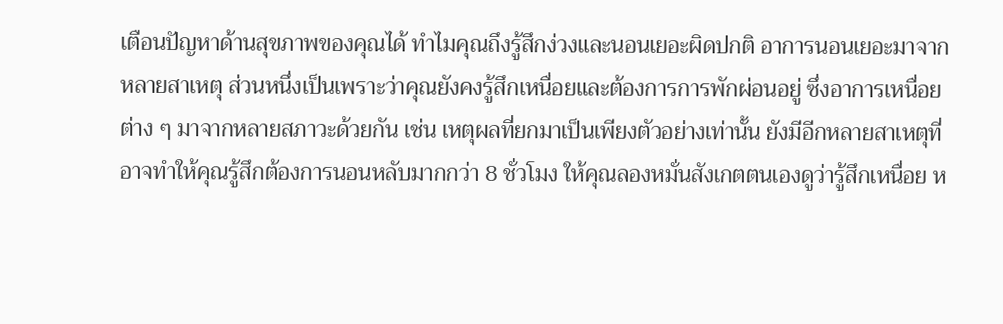เตือนปัญหาด้านสุขภาพของคุณได้ ทำไมคุณถึงรู้สึกง่วงและนอนเยอะผิดปกติ อาการนอนเยอะมาจากหลายสาเหตุ ส่วนหนึ่งเป็นเพราะว่าคุณยังคงรู้สึกเหนื่อยและต้องการการพักผ่อนอยู่ ซึ่งอาการเหนื่อยต่าง ๆ มาจากหลายสภาวะด้วยกัน เช่น เหตุผลที่ยกมาเป็นเพียงตัวอย่างเท่านั้น ยังมีอีกหลายสาเหตุที่อาจทำให้คุณรู้สึกต้องการนอนหลับมากกว่า 8 ชั่วโมง ให้คุณลองหมั่นสังเกตตนเองดูว่ารู้สึกเหนื่อย ห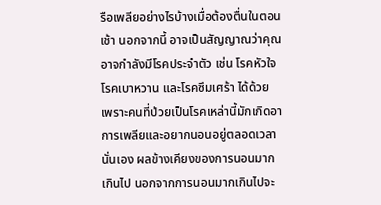รือเพลียอย่างไรบ้างเมื่อต้องตื่นในตอนเช้า นอกจากนี้ อาจเป็นสัญญาณว่าคุณอาจกำลังมีโรคประจำตัว เช่น โรคหัวใจ โรคเบาหวาน และโรคซึมเศร้า ได้ด้วย เพราะคนที่ป่วยเป็นโรคเหล่านี้มักเกิดอาการเพลียและอยากนอนอยู่ตลอดเวลานั่นเอง ผลข้างเคียงของการนอนมากเกินไป นอกจากการนอนมากเกินไปจะ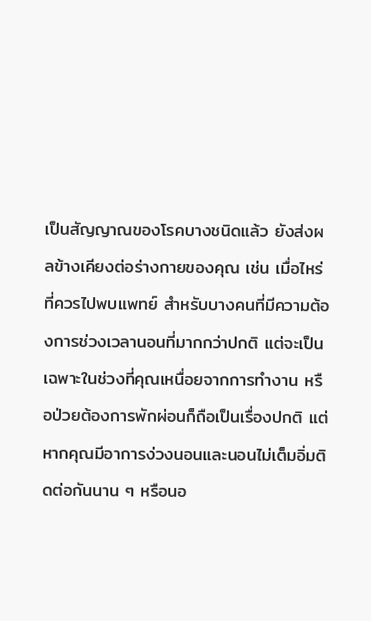เป็นสัญญาณของโรคบางชนิดแล้ว ยังส่งผลข้างเคียงต่อร่างกายของคุณ เช่น เมื่อไหร่ที่ควรไปพบแพทย์ สำหรับบางคนที่มีความต้องการช่วงเวลานอนที่มากกว่าปกติ แต่จะเป็นเฉพาะในช่วงที่คุณเหนื่อยจากการทำงาน หรือป่วยต้องการพักผ่อนก็ถือเป็นเรื่องปกติ แต่หากคุณมีอาการง่วงนอนและนอนไม่เต็มอิ่มติดต่อกันนาน ๆ หรือนอ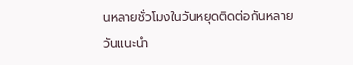นหลายชั่วโมงในวันหยุดติดต่อกันหลายวันแนะนำ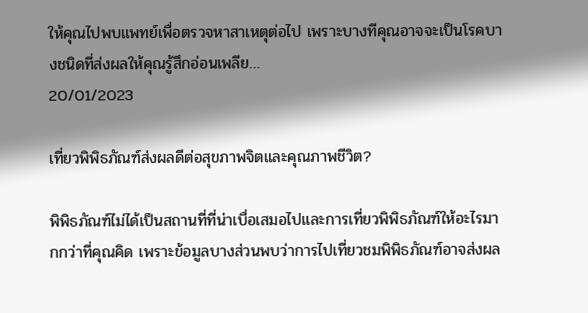ให้คุณไปพบแพทย์เพื่อตรวจหาสาเหตุต่อไป เพราะบางทีคุณอาจจะเป็นโรคบางชนิดที่ส่งผลให้คุณรู้สึกอ่อนเพลีย…
20/01/2023

เที่ยวพิพิธภัณฑ์ส่งผลดีต่อสุขภาพจิตและคุณภาพชีวิต?

พิพิธภัณฑ์ไม่ได้เป็นสถานที่ที่น่าเบื่อเสมอไปและการเที่ยวพิพิธภัณฑ์ให้อะไรมากกว่าที่คุณคิด เพราะข้อมูลบางส่วนพบว่าการไปเที่ยวชมพิพิธภัณฑ์อาจส่งผล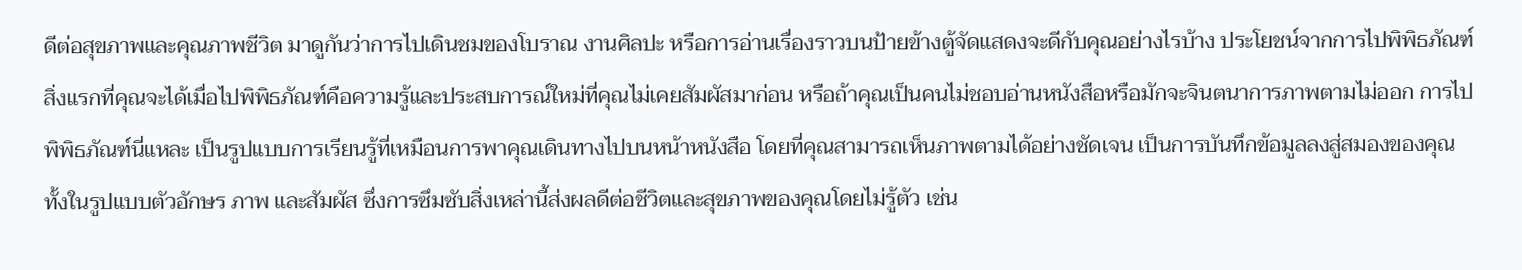ดีต่อสุขภาพและคุณภาพชีวิต มาดูกันว่าการไปเดินชมของโบราณ งานศิลปะ หรือการอ่านเรื่องราวบนป้ายข้างตู้จัดแสดงจะดีกับคุณอย่างไรบ้าง ประโยชน์จากการไปพิพิธภัณฑ์ สิ่งแรกที่คุณจะได้เมื่อไปพิพิธภัณฑ์คือความรู้และประสบการณ์ใหม่ที่คุณไม่เคยสัมผัสมาก่อน หรือถ้าคุณเป็นคนไม่ชอบอ่านหนังสือหรือมักจะจินตนาการภาพตามไม่ออก การไปพิพิธภัณฑ์นี่แหละ เป็นรูปแบบการเรียนรู้ที่เหมือนการพาคุณเดินทางไปบนหน้าหนังสือ โดยที่คุณสามารถเห็นภาพตามได้อย่างชัดเจน เป็นการบันทึกข้อมูลลงสู่สมองของคุณทั้งในรูปแบบตัวอักษร ภาพ และสัมผัส ซึ่งการซึมซับสิ่งเหล่านี้ส่งผลดีต่อชีวิตและสุขภาพของคุณโดยไม่รู้ตัว เช่น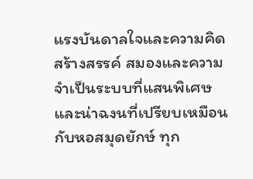แรงบันดาลใจและความคิดสร้างสรรค์ สมองและความจำเป็นระบบที่แสนพิเศษและน่าฉงนที่เปรียบเหมือนกับหอสมุดยักษ์ ทุก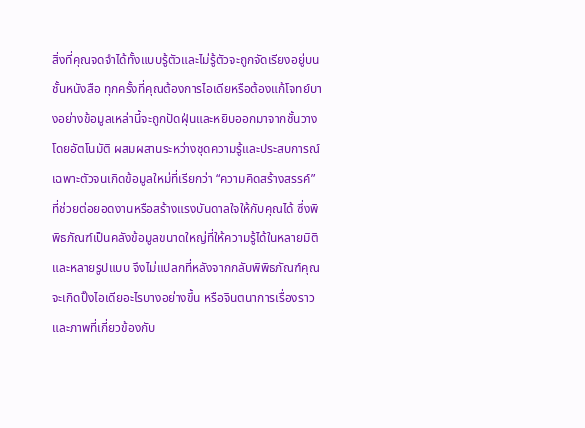สิ่งที่คุณจดจำได้ทั้งแบบรู้ตัวและไม่รู้ตัวจะถูกจัดเรียงอยู่บนชั้นหนังสือ ทุกครั้งที่คุณต้องการไอเดียหรือต้องแก้โจทย์บางอย่างข้อมูลเหล่านี้จะถูกปัดฝุ่นและหยิบออกมาจากชั้นวางโดยอัตโนมัติ ผสมผสานระหว่างชุดความรู้และประสบการณ์เฉพาะตัวจนเกิดข้อมูลใหม่ที่เรียกว่า “ความคิดสร้างสรรค์” ที่ช่วยต่อยอดงานหรือสร้างแรงบันดาลใจให้กับคุณได้ ซึ่งพิพิธภัณฑ์เป็นคลังข้อมูลขนาดใหญ่ที่ให้ความรู้ได้ในหลายมิติและหลายรูปแบบ จึงไม่แปลกที่หลังจากกลับพิพิธภัณฑ์คุณจะเกิดปิ๊งไอเดียอะไรบางอย่างขึ้น หรือจินตนาการเรื่องราวและภาพที่เกี่ยวข้องกับ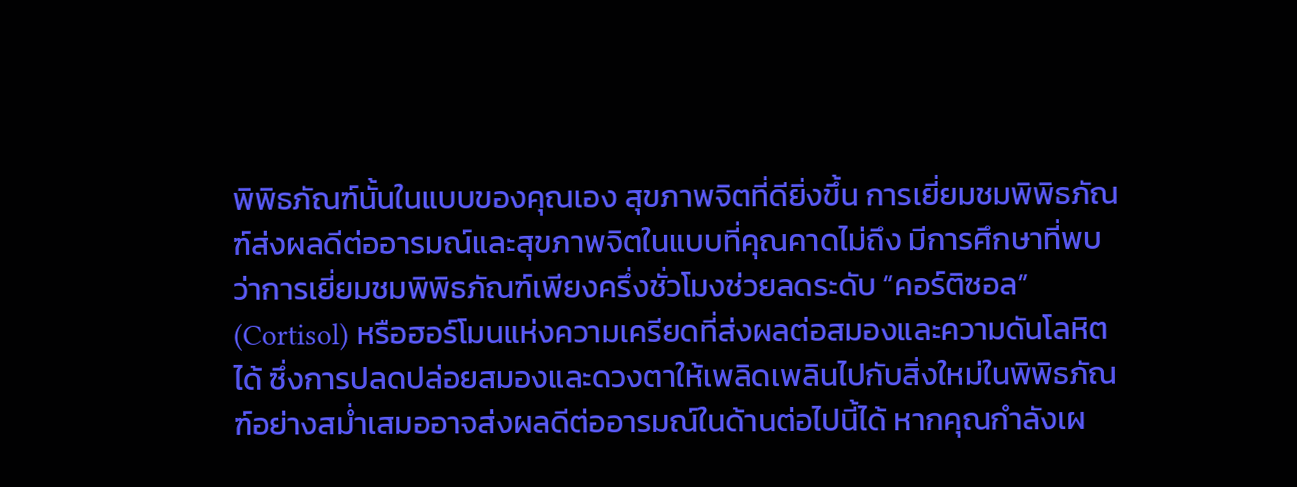พิพิธภัณฑ์นั้นในแบบของคุณเอง สุขภาพจิตที่ดียิ่งขึ้น การเยี่ยมชมพิพิธภัณฑ์ส่งผลดีต่ออารมณ์และสุขภาพจิตในแบบที่คุณคาดไม่ถึง มีการศึกษาที่พบว่าการเยี่ยมชมพิพิธภัณฑ์เพียงครึ่งชั่วโมงช่วยลดระดับ “คอร์ติซอล” (Cortisol) หรือฮอร์โมนแห่งความเครียดที่ส่งผลต่อสมองและความดันโลหิตได้ ซึ่งการปลดปล่อยสมองและดวงตาให้เพลิดเพลินไปกับสิ่งใหม่ในพิพิธภัณฑ์อย่างสม่ำเสมออาจส่งผลดีต่ออารมณ์ในด้านต่อไปนี้ได้ หากคุณกำลังเผ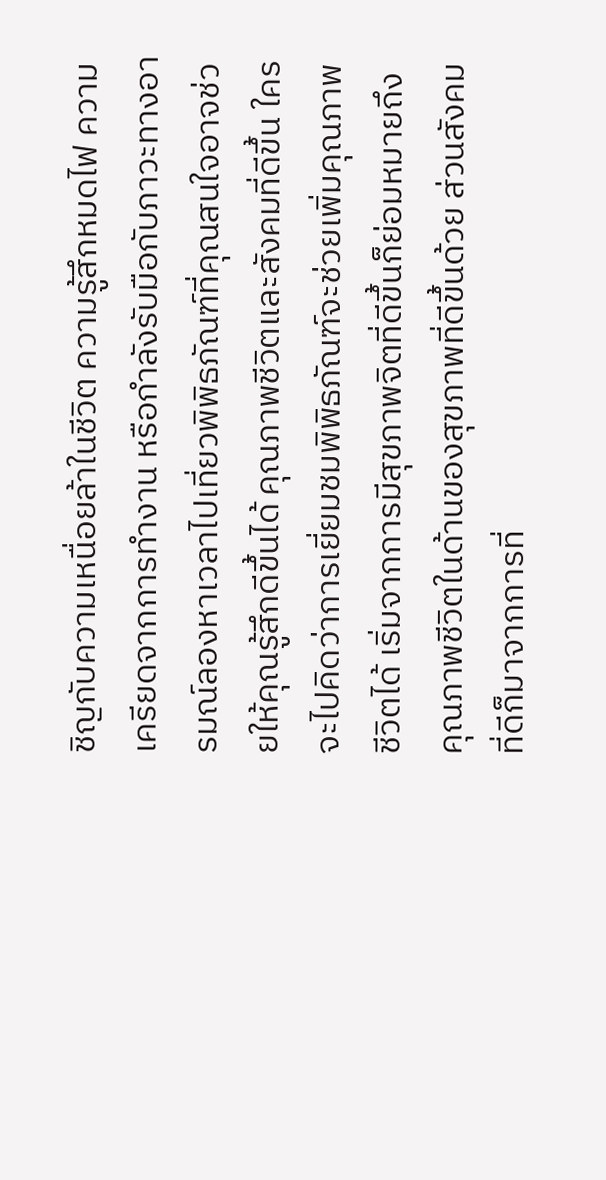ชิญกับความเหนื่อยล้าในชีวิต ความรู้สึกหมดไฟ ความเครียดจากการทำงาน หรือกำลังรับมือกับภาวะทางอารมณ์ลองหาเวลาไปเที่ยวพิพิธภัณฑ์ที่คุณสนใจอาจช่วยให้คุณรู้สึกดีขึ้นได้ คุณภาพชีวิตและสังคมที่ดีขึ้น ใครจะไปคิดว่าการเยี่ยมชมพิพิธภัณฑ์จะช่วยเพิ่มคุณภาพชีวิตได้ เริ่มจากการมีสุขภาพจิตที่ดีขึ้นก็ย่อมหมายถึงคุณภาพชีวิตในด้านของสุขภาพที่ดีขึ้นด้วย ส่วนสังคมที่ดีก็มาจากการที่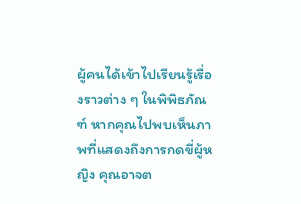ผู้คนได้เข้าไปเรียนรู้เรื่องราวต่าง ๆ ในพิพิธภัณฑ์ หากคุณไปพบเห็นภาพที่แสดงถึงการกดขี่ผู้หญิง คุณอาจต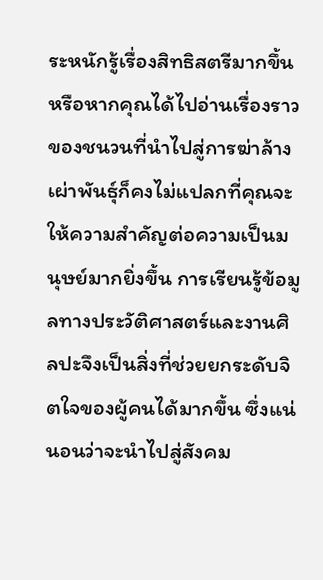ระหนักรู้เรื่องสิทธิสตรีมากขึ้น หรือหากคุณได้ไปอ่านเรื่องราวของชนวนที่นำไปสู่การฆ่าล้างเผ่าพันธุ์ก็คงไม่แปลกที่คุณจะให้ความสำคัญต่อความเป็นมนุษย์มากยิ่งขึ้น การเรียนรู้ข้อมูลทางประวัติศาสตร์และงานศิลปะจึงเป็นสิ่งที่ช่วยยกระดับจิตใจของผู้คนได้มากขึ้น ซึ่งแน่นอนว่าจะนำไปสู่สังคม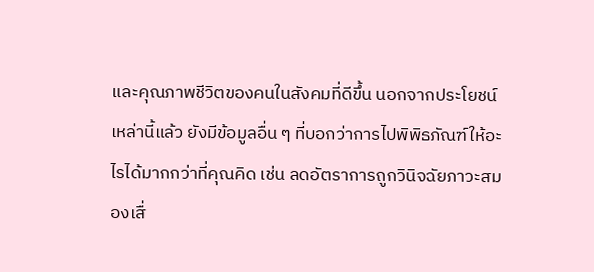และคุณภาพชีวิตของคนในสังคมที่ดีขึ้น นอกจากประโยชน์เหล่านี้แล้ว ยังมีข้อมูลอื่น ๆ ที่บอกว่าการไปพิพิธภัณฑ์ให้อะไรได้มากกว่าที่คุณคิด เช่น ลดอัตราการถูกวินิจฉัยภาวะสมองเสื่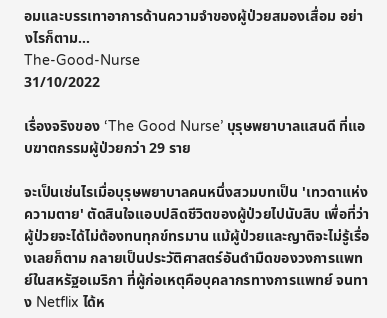อมและบรรเทาอาการด้านความจำของผู้ป่วยสมองเสื่อม อย่างไรก็ตาม…
The-Good-Nurse
31/10/2022

เรื่องจริงของ ‘The Good Nurse’ บุรุษพยาบาลแสนดี ที่แอบฆาตกรรมผู้ป่วยกว่า 29 ราย

จะเป็นเช่นไรเมื่อบุรุษพยาบาลคนหนึ่งสวมบทเป็น 'เทวดาแห่งความตาย' ตัดสินใจแอบปลิดชีวิตของผู้ป่วยไปนับสิบ เพื่อที่ว่าผู้ป่วยจะได้ไม่ต้องทนทุกข์ทรมาน แม้ผู้ป่วยและญาติจะไม่รู้เรื่องเลยก็ตาม กลายเป็นประวัติศาสตร์อันดำมืดของวงการแพทย์ในสหรัฐอเมริกา ที่ผู้ก่อเหตุคือบุคลากรทางการแพทย์ จนทาง Netflix ได้ห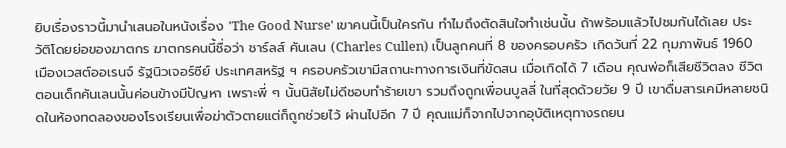ยิบเรื่องราวนี้มานำเสนอในหนังเรื่อง 'The Good Nurse' เขาคนนี้เป็นใครกัน ทำไมถึงตัดสินใจทำเช่นนั้น ถ้าพร้อมแล้วไปชมกันได้เลย ประวัติโดยย่อของฆาตกร ฆาตกรคนนี้ชื่อว่า ชาร์ลส์ คันเลน (Charles Cullen) เป็นลูกคนที่ 8 ของครอบครัว เกิดวันที่ 22 กุมภาพันธ์ 1960 เมืองเวสต์ออเรนจ์ รัฐนิวเจอร์ซีย์ ประเทศสหรัฐ ฯ ครอบครัวเขามีสถานะทางการเงินที่ขัดสน เมื่อเกิดได้ 7 เดือน คุณพ่อก็เสียชีวิตลง ชีวิตตอนเด็กคันเลนนั้นค่อนข้างมีปัญหา เพราะพี่ ๆ นั้นนิสัยไม่ดีชอบทำร้ายเขา รวมถึงถูกเพื่อนบูลลี่ ในที่สุดด้วยวัย 9 ปี เขาดื่มสารเคมีหลายชนิดในห้องทดลองของโรงเรียนเพื่อฆ่าตัวตายแต่ก็ถูกช่วยไว้ ผ่านไปอีก 7 ปี คุณแม่ก็จากไปจากอุบัติเหตุทางรถยน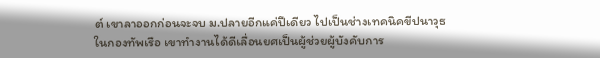ต์ เขาลาออกก่อนจะจบ ม.ปลายอีกแค่ปีเดียว ไปเป็นช่างเทคนิคขีปนาวุธในกองทัพเรือ เขาทำงานได้ดีเลื่อนยศเป็นผู้ช่วยผู้บังคับการ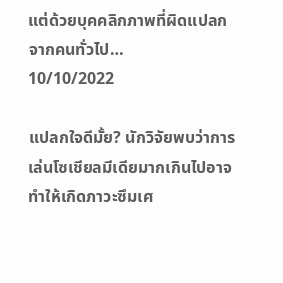แต่ด้วยบุคคลิกภาพที่ผิดแปลกจากคนทั่วไป…
10/10/2022

แปลกใจดีมั้ย? นักวิจัยพบว่าการเล่นโซเชียลมีเดียมากเกินไปอาจทำให้เกิดภาวะซึมเศ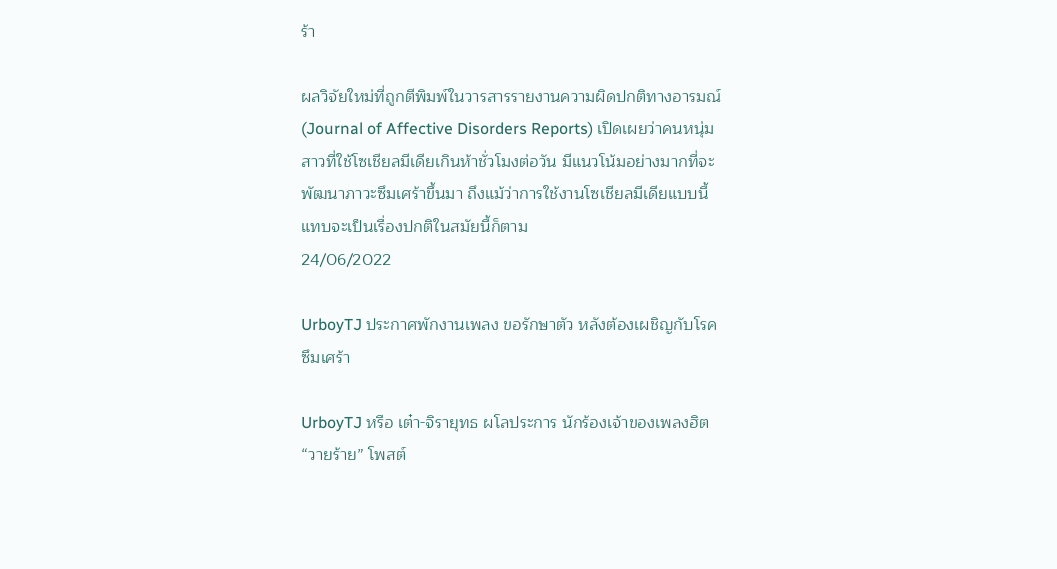ร้า

ผลวิจัยใหม่ที่ถูกตีพิมพ์ในวารสารรายงานความผิดปกติทางอารมณ์ (Journal of Affective Disorders Reports) เปิดเผยว่าคนหนุ่มสาวที่ใช้โซเชียลมีเดียเกินห้าชั่วโมงต่อวัน มีแนวโน้มอย่างมากที่จะพัฒนาภาวะซึมเศร้าขึ้นมา ถึงแม้ว่าการใช้งานโซเชียลมีเดียแบบนี้แทบจะเป็นเรื่องปกติในสมัยนี้ก็ตาม
24/06/2022

UrboyTJ ประกาศพักงานเพลง ขอรักษาตัว หลังต้องเผชิญกับโรคซึมเศร้า

UrboyTJ หรือ เต๋า-จิรายุทธ ผโลประการ นักร้องเจ้าของเพลงฮิต “วายร้าย” โพสต์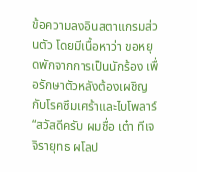ข้อความลงอินสตาแกรมส่วนตัว โดยมีเนื้อหาว่า ขอหยุดพักจากการเป็นนักร้อง เพื่อรักษาตัวหลังต้องเผชิญกับโรคซึมเศร้าและไบโพลาร์ “สวัสดีครับ ผมชื่อ เต๋า ทีเจ จิรายุทธ ผโลป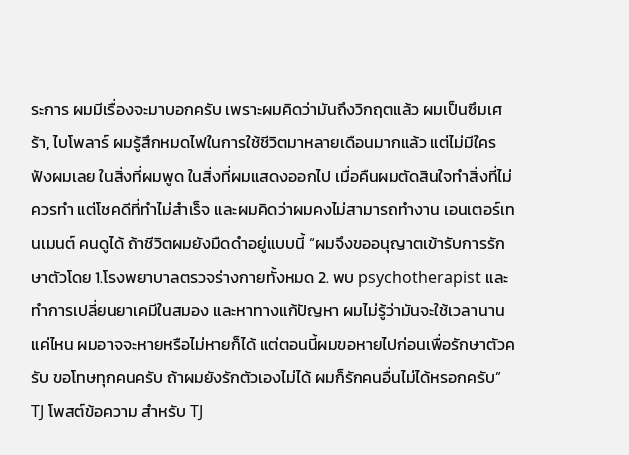ระการ ผมมีเรื่องจะมาบอกครับ เพราะผมคิดว่ามันถึงวิกฤตแล้ว ผมเป็นซึมเศร้า, ไบโพลาร์ ผมรู้สึกหมดไฟในการใช้ชีวิตมาหลายเดือนมากแล้ว แต่ไม่มีใครฟังผมเลย ในสิ่งที่ผมพูด ในสิ่งที่ผมแสดงออกไป เมื่อคืนผมตัดสินใจทำสิ่งที่ไม่ควรทำ แต่โชคดีที่ทำไม่สำเร็จ และผมคิดว่าผมคงไม่สามารถทำงาน เอนเตอร์เทนเมนต์ คนดูได้ ถ้าชีวิตผมยังมืดดำอยู่แบบนี้ “ผมจึงขออนุญาตเข้ารับการรักษาตัวโดย 1.โรงพยาบาลตรวจร่างกายทั้งหมด 2. พบ psychotherapist และทำการเปลี่ยนยาเคมีในสมอง และหาทางแก้ปัญหา ผมไม่รู้ว่ามันจะใช้เวลานานแค่ไหน ผมอาจจะหายหรือไม่หายก็ได้ แต่ตอนนี้ผมขอหายไปก่อนเพื่อรักษาตัวครับ ขอโทษทุกคนครับ ถ้าผมยังรักตัวเองไม่ได้ ผมก็รักคนอื่นไม่ได้หรอกครับ”  TJ โพสต์ข้อความ สำหรับ TJ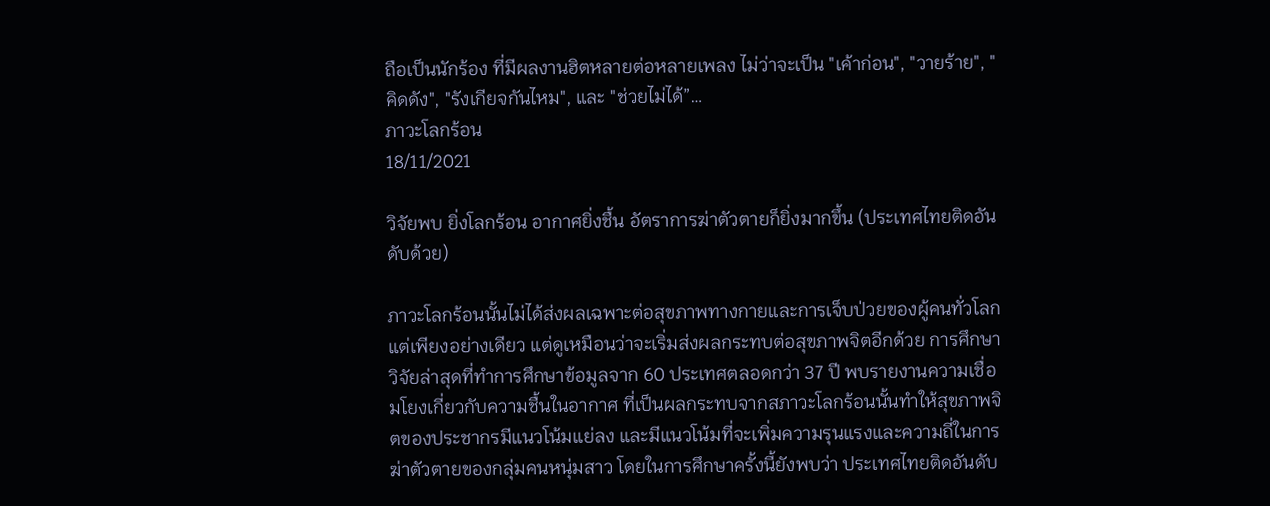ถือเป็นนักร้อง ที่มีผลงานฮิตหลายต่อหลายเพลง ไม่ว่าจะเป็น "เค้าก่อน", "วายร้าย", "คิดดัง", "รังเกียจกันไหม", และ "ช่วยไม่ได้”…
ภาวะโลกร้อน
18/11/2021

วิจัยพบ ยิ่งโลกร้อน อากาศยิ่งชื้น อัตราการฆ่าตัวตายก็ยิ่งมากขึ้น (ประเทศไทยติดอันดับด้วย)

ภาวะโลกร้อนนั้นไม่ได้ส่งผลเฉพาะต่อสุขภาพทางกายและการเจ็บป่วยของผู้คนทั่วโลกแต่เพียงอย่างเดียว แต่ดูเหมือนว่าจะเริ่มส่งผลกระทบต่อสุขภาพจิตอีกด้วย การศึกษาวิจัยล่าสุดที่ทำการศึกษาข้อมูลจาก 60 ประเทศตลอดกว่า 37 ปี พบรายงานความเชื่อมโยงเกี่ยวกับความชื้นในอากาศ ที่เป็นผลกระทบจากสภาวะโลกร้อนนั้นทำให้สุขภาพจิตของประชากรมีแนวโน้มแย่ลง และมีแนวโน้มที่จะเพิ่มความรุนแรงและความถี่ในการฆ่าตัวตายของกลุ่มคนหนุ่มสาว โดยในการศึกษาครั้งนี้ยังพบว่า ประเทศไทยติดอันดับ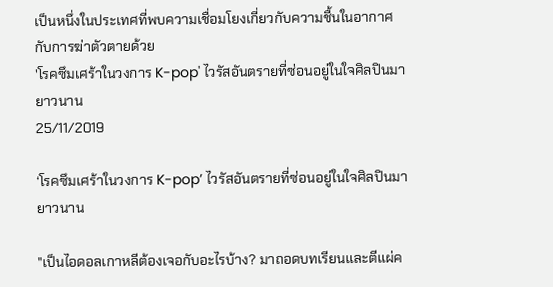เป็นหนึ่งในประเทศที่พบความเชื่อมโยงเกี่ยวกับความชื้นในอากาศกับการฆ่าตัวตายด้วย
'โรคซึมเศร้าในวงการ K-pop' ไวรัสอันตรายที่ซ่อนอยู่ในใจศิลปินมายาวนาน
25/11/2019

‘โรคซึมเศร้าในวงการ K-pop’ ไวรัสอันตรายที่ซ่อนอยู่ในใจศิลปินมายาวนาน

"เป็นไอดอลเกาหลีต้องเจอกับอะไรบ้าง? มาถอดบทเรียนและตีแผ่ค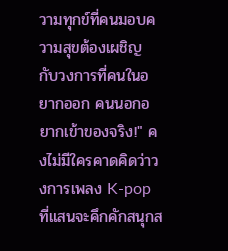วามทุกข์ที่คนมอบความสุขต้องเผชิญ กับวงการที่คนในอยากออก คนนอกอยากเข้าของจริง!" คงไม่มีใครคาดคิดว่าวงการเพลง K-pop ที่แสนจะคึกคักสนุกส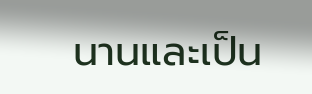นานและเป็น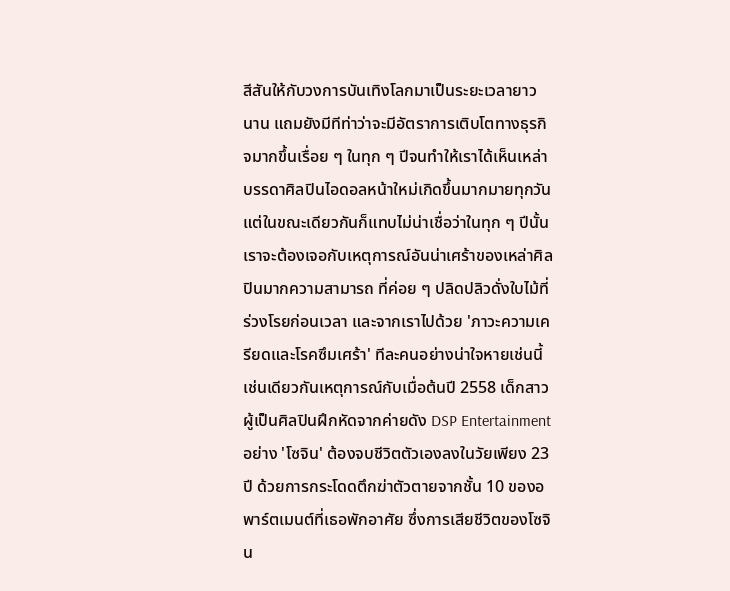สีสันให้กับวงการบันเทิงโลกมาเป็นระยะเวลายาวนาน แถมยังมีทีท่าว่าจะมีอัตราการเติบโตทางธุรกิจมากขึ้นเรื่อย ๆ ในทุก ๆ ปีจนทำให้เราได้เห็นเหล่าบรรดาศิลปินไอดอลหน้าใหม่เกิดขึ้นมากมายทุกวัน แต่ในขณะเดียวกันก็แทบไม่น่าเชื่อว่าในทุก ๆ ปีนั้น เราจะต้องเจอกับเหตุการณ์อันน่าเศร้าของเหล่าศิลปินมากความสามารถ ที่ค่อย ๆ ปลิดปลิวดั่งใบไม้ที่ร่วงโรยก่อนเวลา และจากเราไปด้วย 'ภาวะความเครียดและโรคซึมเศร้า' ทีละคนอย่างน่าใจหายเช่นนี้ เช่นเดียวกันเหตุการณ์กับเมื่อต้นปี 2558 เด็กสาวผู้เป็นศิลปินฝึกหัดจากค่ายดัง DSP Entertainment อย่าง 'โซจิน' ต้องจบชีวิตตัวเองลงในวัยเพียง 23 ปี ด้วยการกระโดดตึกฆ่าตัวตายจากชั้น 10 ของอพาร์ตเมนต์ที่เธอพักอาศัย ซึ่งการเสียชีวิตของโซจิน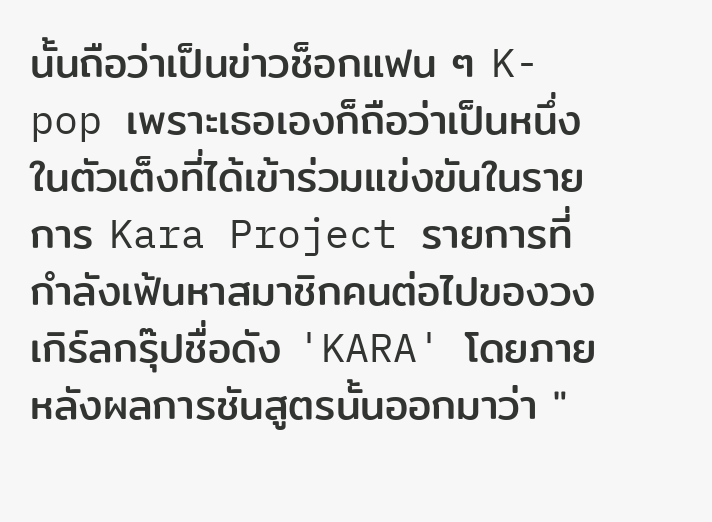นั้นถือว่าเป็นข่าวช็อกแฟน ๆ K-pop เพราะเธอเองก็ถือว่าเป็นหนึ่งในตัวเต็งที่ได้เข้าร่วมแข่งขันในรายการ Kara Project รายการที่กำลังเฟ้นหาสมาชิกคนต่อไปของวงเกิร์ลกรุ๊ปชื่อดัง 'KARA' โดยภายหลังผลการชันสูตรนั้นออกมาว่า "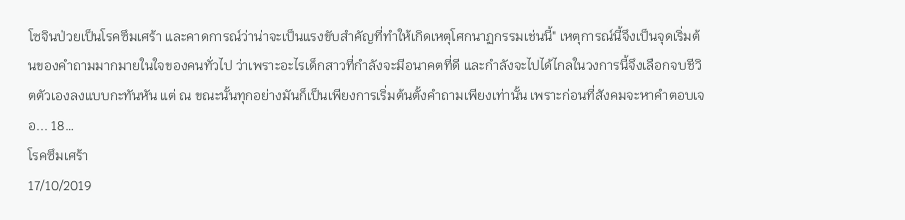โซจินป่วยเป็นโรคซึมเศร้า และคาดการณ์ว่าน่าจะเป็นแรงขับสำคัญที่ทำให้เกิดเหตุโศกนาฏกรรมเช่นนี้" เหตุการณ์นี้จึงเป็นจุดเริ่มต้นของคำถามมากมายในใจของคนทั่วไป ว่าเพราะอะไรเด็กสาวที่กำลังจะมีอนาคตที่ดี และกำลังจะไปได้ไกลในวงการนี้จึงเลือกจบชีวิตตัวเองลงแบบกะทันหัน แต่ ณ ขณะนั้นทุกอย่างมันก็เป็นเพียงการเริ่มต้นตั้งคำถามเพียงเท่านั้น เพราะก่อนที่สังคมจะหาคำตอบเจอ... 18…
โรคซึมเศร้า
17/10/2019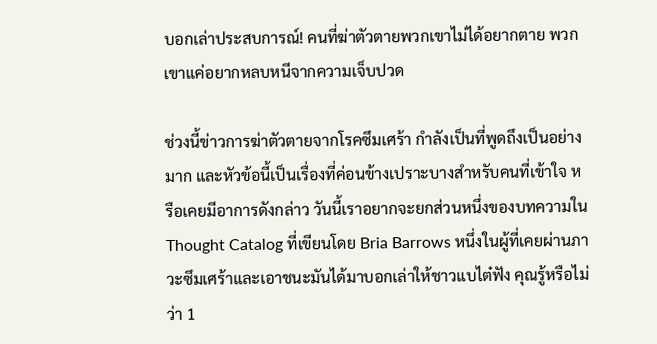บอกเล่าประสบการณ์! คนที่ฆ่าตัวตายพวกเขาไม่ได้อยากตาย พวกเขาแค่อยากหลบหนีจากความเจ็บปวด

ช่วงนี้ข่าวการฆ่าตัวตายจากโรคซึมเศร้า กำลังเป็นที่พูดถึงเป็นอย่างมาก และหัวข้อนี้เป็นเรื่องที่ค่อนข้างเปราะบางสำหรับคนที่เข้าใจ หรือเคยมีอาการดังกล่าว วันนี้เราอยากจะยกส่วนหนึ่งของบทความใน Thought Catalog ที่เขียนโดย Bria Barrows หนึ่งในผู้ที่เคยผ่านภาวะซึมเศร้าและเอาชนะมันได้มาบอกเล่าให้ชาวแบไต๋ฟัง คุณรู้หรือไม่ว่า 1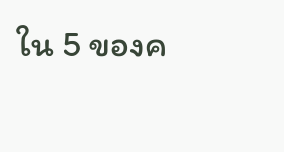ใน 5 ของค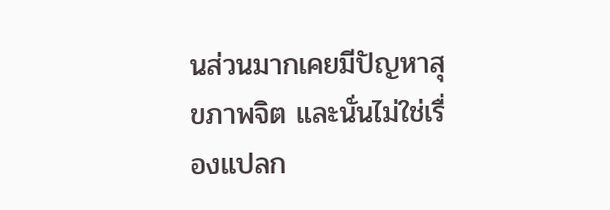นส่วนมากเคยมีปัญหาสุขภาพจิต และนั่นไม่ใช่เรื่องแปลก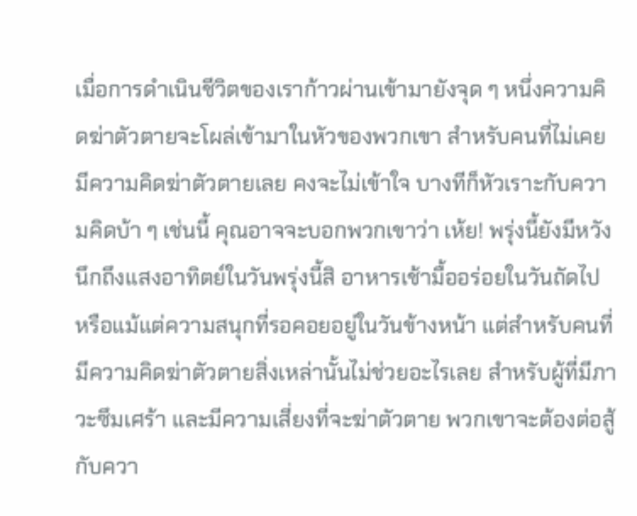เมื่อการดำเนินชีวิตของเราก้าวผ่านเข้ามายังจุด ๆ หนึ่งความคิดฆ่าตัวตายจะโผล่เข้ามาในหัวของพวกเขา สำหรับคนที่ไม่เคยมีความคิดฆ่าตัวตายเลย คงจะไม่เข้าใจ บางทีก็หัวเราะกับความคิดบ้า ๆ เช่นนี้ คุณอาจจะบอกพวกเขาว่า เห้ย! พรุ่งนี้ยังมีหวัง นึกถึงแสงอาทิตย์ในวันพรุ่งนี้สิ อาหารเช้ามื้ออร่อยในวันถัดไป หรือแม้แต่ความสนุกที่รอคอยอยู่ในวันข้างหน้า แต่สำหรับคนที่มีความคิดฆ่าตัวตายสิ่งเหล่านั้นไม่ช่วยอะไรเลย สำหรับผู้ที่มีภาวะซึมเศร้า และมีความเสี่ยงที่จะฆ่าตัวตาย พวกเขาจะต้องต่อสู้กับควา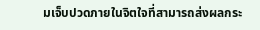มเจ็บปวดภายในจิตใจที่สามารถส่งผลกระ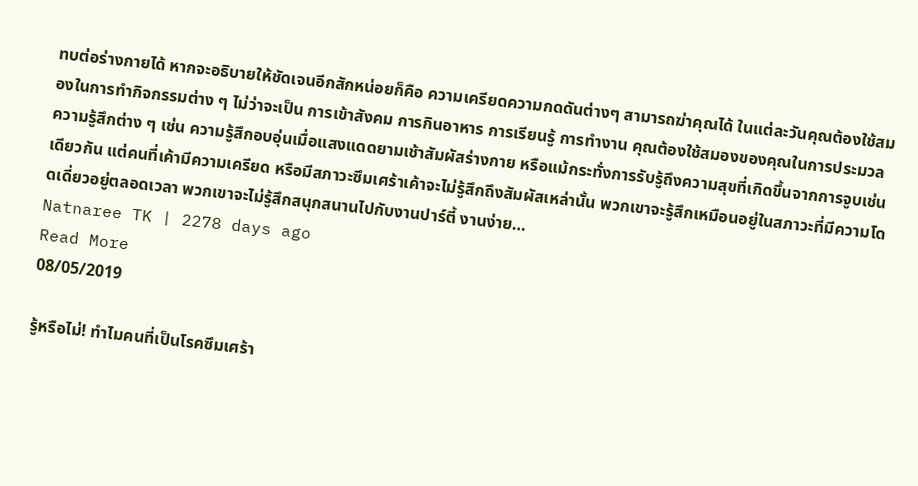ทบต่อร่างกายได้ หากจะอธิบายให้ชัดเจนอีกสักหน่อยก็คือ ความเครียดความกดดันต่างๆ สามารถฆ่าคุณได้ ในแต่ละวันคุณต้องใช้สมองในการทำกิจกรรมต่าง ๆ ไม่ว่าจะเป็น การเข้าสังคม การกินอาหาร การเรียนรู้ การทำงาน คุณต้องใช้สมองของคุณในการประมวลความรู้สึกต่าง ๆ เช่น ความรู้สึกอบอุ่นเมื่อแสงแดดยามเช้าสัมผัสร่างกาย หรือแม้กระทั่งการรับรู้ถึงความสุขที่เกิดขึ้นจากการจูบเช่นเดียวกัน แต่คนที่เค้ามีความเครียด หรือมีสภาวะซึมเศร้าเค้าจะไม่รู้สึกถึงสัมผัสเหล่านั้น พวกเขาจะรู้สึกเหมือนอยู่ในสภาวะที่มีความโดดเดี่ยวอยู่ตลอดเวลา พวกเขาจะไม่รู้สึกสนุกสนานไปกับงานปาร์ตี้ งานง่าย…
Natnaree TK | 2278 days ago
Read More
08/05/2019

รู้หรือไม่! ทำไมคนที่เป็นโรคซึมเศร้า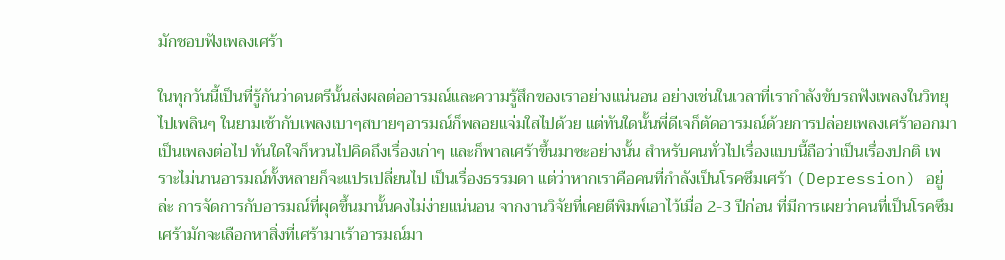มักชอบฟังเพลงเศร้า

ในทุกวันนี้เป็นที่รู้กันว่าดนตรีนั้นส่งผลต่ออารมณ์และความรู้สึกของเราอย่างแน่นอน อย่างเช่นในเวลาที่เรากำลังขับรถฟังเพลงในวิทยุไปเพลินๆ ในยามเช้ากับเพลงเบาๆสบายๆอารมณ์ก็พลอยแจ่มใสไปด้วย แต่ทันใดนั้นพี่ดีเจก็ตัดอารมณ์ด้วยการปล่อยเพลงเศร้าออกมาเป็นเพลงต่อไป ทันใดใจก็หวนไปคิดถึงเรื่องเก่าๆ และก็พาลเศร้าขึ้นมาซะอย่างนั้น สำหรับคนทั่วไปเรื่องแบบนี้ถือว่าเป็นเรื่องปกติ เพราะไม่นานอารมณ์ทั้งหลายก็จะแปรเปลี่ยนไป เป็นเรื่องธรรมดา แต่ว่าหากเราคือคนที่กำลังเป็นโรคซึมเศร้า (Depression) อยู่ล่ะ การจัดการกับอารมณ์ที่ผุดขึ้นมานั้นคงไม่ง่ายแน่นอน จากงานวิจัยที่เคยตีพิมพ์เอาไว้เมื่อ 2-3 ปีก่อน ที่มีการเผยว่าคนที่เป็นโรคซึมเศร้ามักจะเลือกหาสิ่งที่เศร้ามาเร้าอารมณ์มา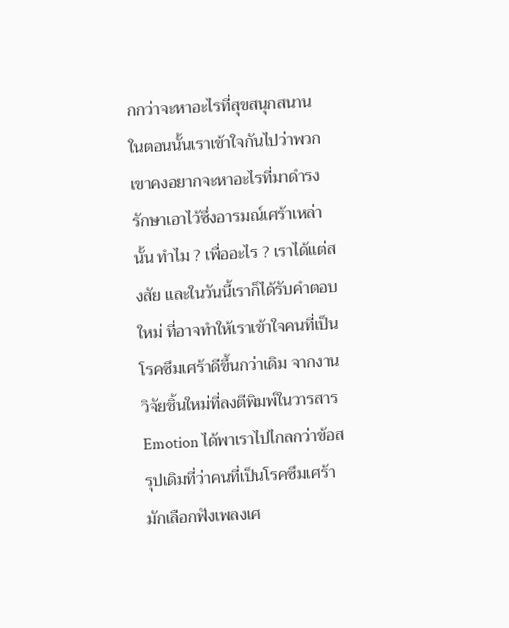กกว่าจะหาอะไรที่สุขสนุกสนาน ในตอนนั้นเราเข้าใจกันไปว่าพวกเขาคงอยากจะหาอะไรที่มาดำรงรักษาเอาไว้ซึ่งอารมณ์เศร้าเหล่านั้น ทำไม ? เพื่ออะไร ? เราได้แต่สงสัย และในวันนี้เราก็ได้รับคำตอบใหม่ ที่อาจทำให้เราเข้าใจคนที่เป็นโรคซึมเศร้าดีขึ้นกว่าเดิม จากงานวิจัยชิ้นใหม่ที่ลงตีพิมพ์ในวารสาร Emotion ได้พาเราไปไกลกว่าข้อสรุปเดิมที่ว่าคนที่เป็นโรคซึมเศร้ามักเลือกฟังเพลงเศ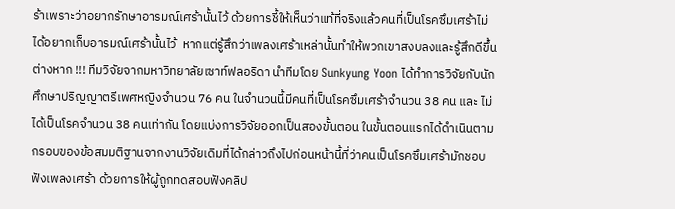ร้าเพราะว่าอยากรักษาอารมณ์เศร้านั้นไว้ ด้วยการชี้ให้เห็นว่าแท้ที่จริงแล้วคนที่เป็นโรคซึมเศร้าไม่ได้อยากเก็บอารมณ์เศร้านั้นไว้  หากแต่รู้สึกว่าเพลงเศร้าเหล่านั้นทำให้พวกเขาสงบลงและรู้สึกดีขึ้นต่างหาก !!! ทีมวิจัยจากมหาวิทยาลัยเซาท์ฟลอริดา นำทีมโดย Sunkyung Yoon ได้ทำการวิจัยกับนักศึกษาปริญญาตรีเพศหญิงจำนวน 76 คน ในจำนวนนี้มีคนที่เป็นโรคซึมเศร้าจำนวน 38 คน และ ไม่ได้เป็นโรคจำนวน 38 คนเท่ากัน โดยแบ่งการวิจัยออกเป็นสองขั้นตอน ในขั้นตอนแรกได้ดำเนินตามกรอบของข้อสมมติฐานจากงานวิจัยเดิมที่ได้กล่าวถึงไปก่อนหน้านี้ที่ว่าคนเป็นโรคซึมเศร้ามักชอบฟังเพลงเศร้า ด้วยการให้ผู้ถูกทดสอบฟังคลิป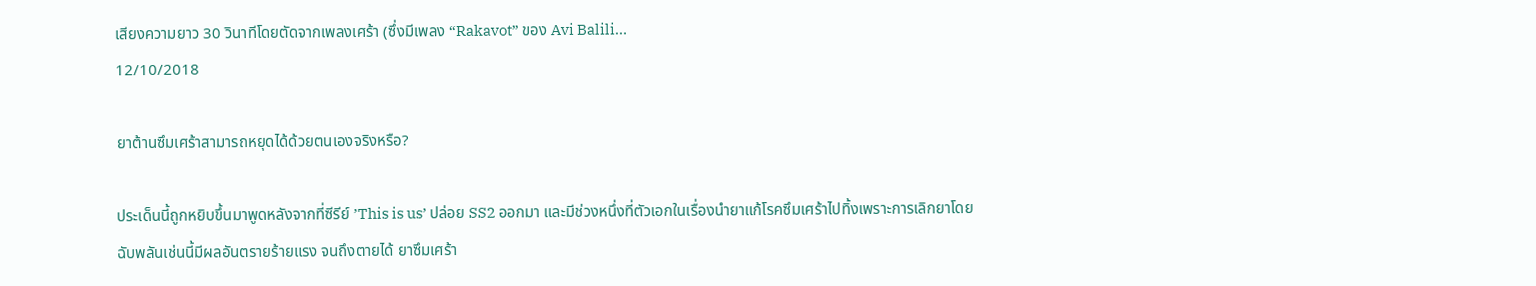เสียงความยาว 30 วินาทีโดยตัดจากเพลงเศร้า (ซึ่งมีเพลง “Rakavot” ของ Avi Balili…
12/10/2018

ยาต้านซึมเศร้าสามารถหยุดได้ด้วยตนเองจริงหรือ?

ประเด็นนี้ถูกหยิบขึ้นมาพูดหลังจากที่ซีรีย์ ’This is us’ ปล่อย SS2 ออกมา และมีช่วงหนึ่งที่ตัวเอกในเรื่องนำยาแก้โรคซึมเศร้าไปทิ้งเพราะการเลิกยาโดยฉับพลันเช่นนี้มีผลอันตรายร้ายแรง จนถึงตายได้ ยาซึมเศร้า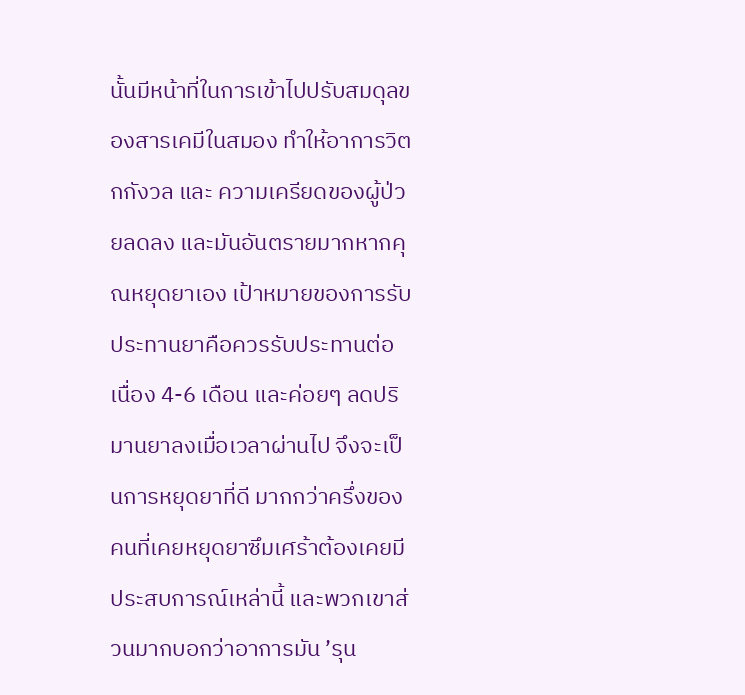นั้นมีหน้าที่ในการเข้าไปปรับสมดุลของสารเคมีในสมอง ทำให้อาการวิตกกังวล และ ความเครียดของผู้ป่วยลดลง และมันอันตรายมากหากคุณหยุดยาเอง เป้าหมายของการรับประทานยาคือควรรับประทานต่อเนื่อง 4-6 เดือน และค่อยๆ ลดปริมานยาลงเมื่อเวลาผ่านไป จึงจะเป็นการหยุดยาที่ดี มากกว่าครึ่งของคนที่เคยหยุดยาซึมเศร้าต้องเคยมีประสบการณ์เหล่านี้ และพวกเขาส่วนมากบอกว่าอาการมัน ’รุน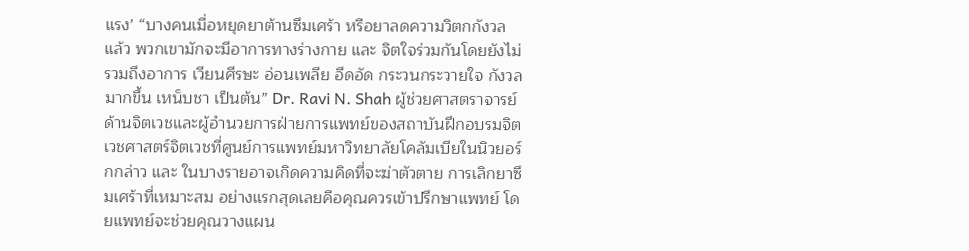แรง’ “บางคนเมื่อหยุดยาต้านซึมเศร้า หรือยาลดความวิตกกังวลแล้ว พวกเขามักจะมีอาการทางร่างกาย และ จิตใจร่วมกันโดยยังไม่รวมถึงอาการ เวียนศีรษะ อ่อนเพลีย อึดอัด กระวนกระวายใจ กังวลมากขึ้น เหน็บชา เป็นต้น” Dr. Ravi N. Shah ผู้ช่วยศาสตราจารย์ด้านจิตเวชและผู้อำนวยการฝ่ายการแพทย์ของสถาบันฝึกอบรมจิตเวชศาสตร์จิตเวชที่ศูนย์การแพทย์มหาวิทยาลัยโคลัมเบียในนิวยอร์กกล่าว และ ในบางรายอาจเกิดความคิดที่จะฆ่าตัวตาย การเลิกยาซึมเศร้าที่เหมาะสม อย่างแรกสุดเลยคือคุณควรเข้าปรึกษาแพทย์ โดยแพทย์จะช่วยคุณวางแผน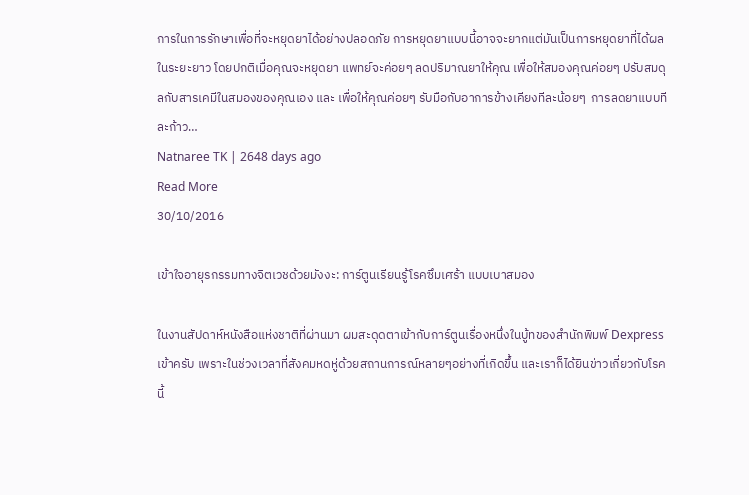การในการรักษาเพื่อที่จะหยุดยาได้อย่างปลอดภัย การหยุดยาแบบนี้อาจจะยากแต่มันเป็นการหยุดยาที่ได้ผลในระยะยาว โดยปกติเมื่อคุณจะหยุดยา แพทย์จะค่อยๆ ลดปริมาณยาให้คุณ เพื่อให้สมองคุณค่อยๆ ปรับสมดุลกับสารเคมีในสมองของคุณเอง และ เพื่อให้คุณค่อยๆ รับมือกับอาการข้างเคียงทีละน้อยๆ  การลดยาแบบทีละก้าว…
Natnaree TK | 2648 days ago
Read More
30/10/2016

เข้าใจอายุรกรรมทางจิตเวชด้วยมังงะ: การ์ตูนเรียนรู้โรคซึมเศร้า แบบเบาสมอง

ในงานสัปดาห์หนังสือแห่งชาติที่ผ่านมา ผมสะดุดตาเข้ากับการ์ตูนเรื่องหนึ่งในบู้ทของสำนักพิมพ์ Dexpress เข้าครับ เพราะในช่วงเวลาที่สังคมหดหู่ด้วยสถานการณ์หลายๆอย่างที่เกิดขึ้น และเราก็ได้ยินข่าวเกี่ยวกับโรคนี้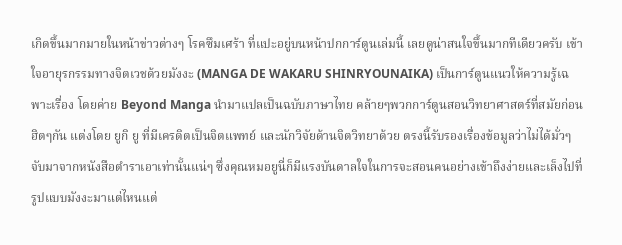เกิดขึ้นมากมายในหน้าข่าวต่างๆ โรคซึมเศร้า ที่แปะอยู่บนหน้าปกการ์ตูนเล่มนี้ เลยดูน่าสนใจขึ้นมากทีเดียวครับ เข้าใจอายุรกรรมทางจิตเวชด้วยมังงะ (MANGA DE WAKARU SHINRYOUNAIKA) เป็นการ์ตูนแนวให้ความรู้เฉพาะเรื่อง โดยค่าย Beyond Manga นำมาแปลเป็นฉบับภาษาไทย คล้ายๆพวกการ์ตูนสอนวิทยาศาสตร์ที่สมัยก่อนฮิตๆกัน แต่งโดย ยูกิ ยู ที่มีเครดิตเป็นจิตแพทย์ และนักวิจัยด้านจิตวิทยาด้วย ตรงนี้รับรองเรื่องข้อมูลว่าไม่ได้มั่วๆจับมาจากหนังสือตำราเอาเท่านั้นแน่ๆ ซึ่งคุณหมอยูนี่ก็มีแรงบันดาลใจในการจะสอนคนอย่างเข้าถึงง่ายและเล็งไปที่รูปแบบมังงะมาแต่ไหนแต่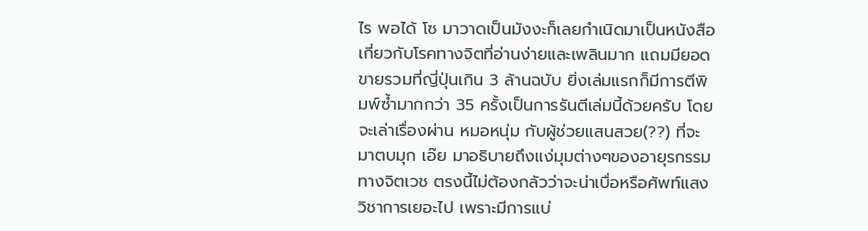ไร พอได้ โซ มาวาดเป็นมังงะก็เลยกำเนิดมาเป็นหนังสือเกี่ยวกับโรคทางจิตที่อ่านง่ายและเพลินมาก แถมมียอดขายรวมที่ญี่ปุ่นเกิน 3 ล้านฉบับ ยิ่งเล่มแรกก็มีการตีพิมพ์ซํ้ามากกว่า 35 ครั้งเป็นการรันตีเล่มนี้ด้วยครับ โดยจะเล่าเรื่องผ่าน หมอหนุ่ม กับผู้ช่วยแสนสวย(??) ที่จะมาตบมุก เอ๊ย มาอธิบายถึงแง่มุมต่างๆของอายุรกรรมทางจิตเวช ตรงนี้ไม่ต้องกลัวว่าจะน่าเบื่อหรือศัพท์แสงวิชาการเยอะไป เพราะมีการแบ่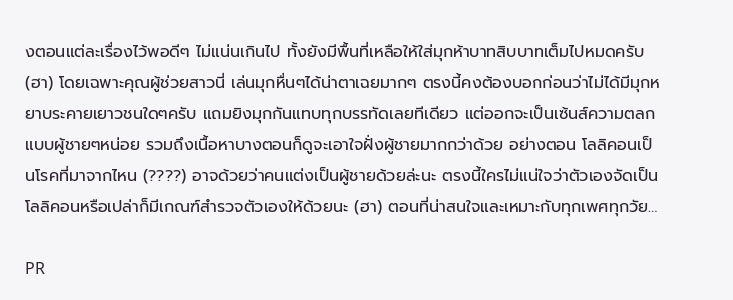งตอนแต่ละเรื่องไว้พอดีๆ ไม่แน่นเกินไป ทั้งยังมีพื้นที่เหลือให้ใส่มุกห้าบาทสิบบาทเต็มไปหมดครับ (ฮา) โดยเฉพาะคุณผู้ช่วยสาวนี่ เล่นมุกหื่นๆได้น่าตาเฉยมากๆ ตรงนี้คงต้องบอกก่อนว่าไม่ได้มีมุกหยาบระคายเยาวชนใดๆครับ แถมยิงมุกกันแทบทุกบรรทัดเลยทีเดียว แต่ออกจะเป็นเซ้นส์ความตลกแบบผู้ชายๆหน่อย รวมถึงเนื้อหาบางตอนก็ดูจะเอาใจฝั่งผู้ชายมากกว่าด้วย อย่างตอน โลลิคอนเป็นโรคที่มาจากไหน (????) อาจด้วยว่าคนแต่งเป็นผู้ชายด้วยล่ะนะ ตรงนี้ใครไม่แน่ใจว่าตัวเองจัดเป็นโลลิคอนหรือเปล่าก็มีเกณฑ์สำรวจตัวเองให้ด้วยนะ (ฮา) ตอนที่น่าสนใจและเหมาะกับทุกเพศทุกวัย…

PR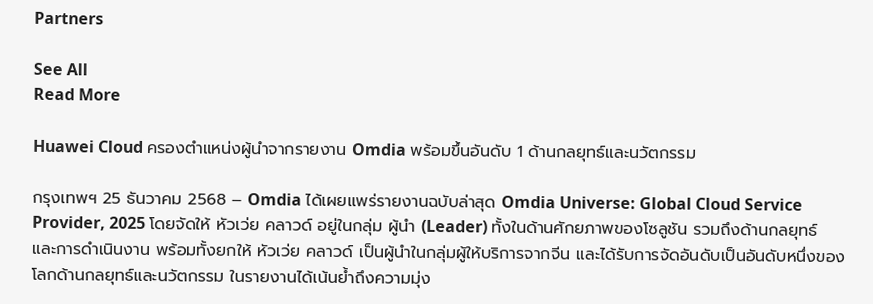Partners

See All
Read More

Huawei Cloud ครองตำแหน่งผู้นำจากรายงาน Omdia พร้อมขึ้นอันดับ 1 ด้านกลยุทธ์และนวัตกรรม

กรุงเทพฯ 25 ธันวาคม 2568 – Omdia ได้เผยแพร่รายงานฉบับล่าสุด Omdia Universe: Global Cloud Service Provider, 2025 โดยจัดให้ หัวเว่ย คลาวด์ อยู่ในกลุ่ม ผู้นำ (Leader) ทั้งในด้านศักยภาพของโซลูชัน รวมถึงด้านกลยุทธ์และการดำเนินงาน พร้อมทั้งยกให้ หัวเว่ย คลาวด์ เป็นผู้นำในกลุ่มผู้ให้บริการจากจีน และได้รับการจัดอันดับเป็นอันดับหนึ่งของโลกด้านกลยุทธ์และนวัตกรรม ในรายงานได้เน้นย้ำถึงความมุ่ง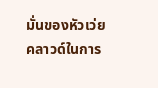มั่นของหัวเว่ย คลาวด์ในการ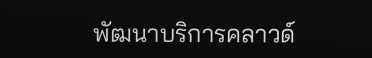พัฒนาบริการคลาวด์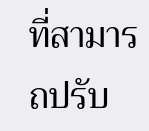ที่สามารถปรับ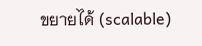ขยายได้ (scalable)